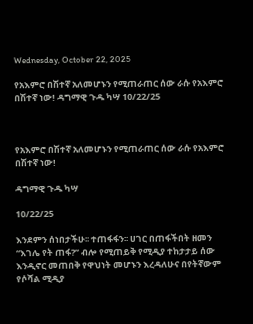Wednesday, October 22, 2025

የአእምሮ በሽተኛ አለመሆኑን የሚጠራጠር ሰው ራሱ የአእምሮ በሽተኛ ነው! ዳግማዊ ጉዱ ካሣ 10/22/25



የአእምሮ በሽተኛ አለመሆኑን የሚጠራጠር ሰው ራሱ የአእምሮ በሽተኛ ነው!

ዳግማዊ ጉዱ ካሣ

10/22/25

እንደምን ሰነበታችሁ፡፡ ተጠፋፋን፡፡ ሀገር በጠፋችበት ዘመን “እገሌ የት ጠፋ?” ብሎ የሚጠይቅ የሚዲያ ተከታታይ ሰው እንዲኖር መጠበቅ የዋህነት መሆኑን እረዳለሁና በየትኛውም የሶሻል ሚዲያ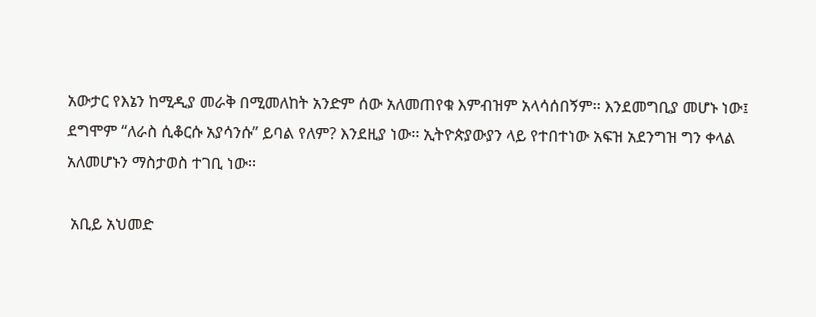አውታር የእኔን ከሚዲያ መራቅ በሚመለከት አንድም ሰው አለመጠየቁ እምብዝም አላሳሰበኝም፡፡ እንደመግቢያ መሆኑ ነው፤ ደግሞም “ለራስ ሲቆርሱ አያሳንሱ” ይባል የለም? እንደዚያ ነው፡፡ ኢትዮጵያውያን ላይ የተበተነው አፍዝ አደንግዝ ግን ቀላል አለመሆኑን ማስታወስ ተገቢ ነው፡፡

 አቢይ አህመድ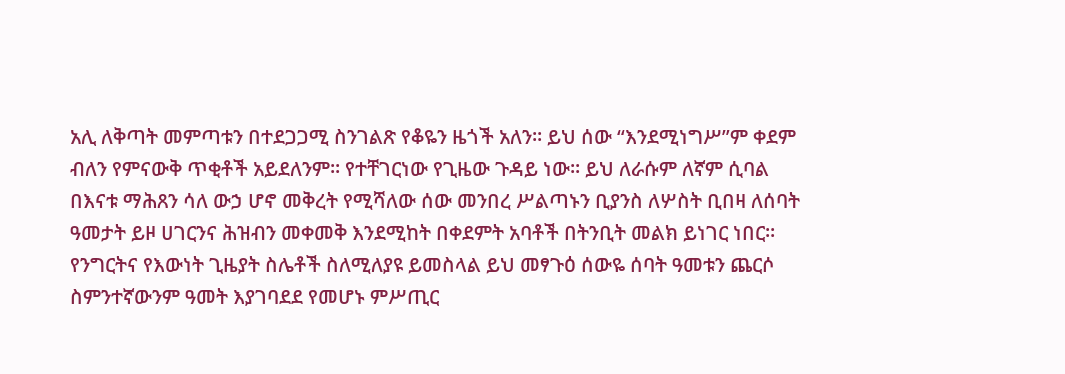አሊ ለቅጣት መምጣቱን በተደጋጋሚ ስንገልጽ የቆዬን ዜጎች አለን፡፡ ይህ ሰው “እንደሚነግሥ”ም ቀደም ብለን የምናውቅ ጥቂቶች አይደለንም፡፡ የተቸገርነው የጊዜው ጉዳይ ነው፡፡ ይህ ለራሱም ለኛም ሲባል በእናቱ ማሕጸን ሳለ ውኃ ሆኖ መቅረት የሚሻለው ሰው መንበረ ሥልጣኑን ቢያንስ ለሦስት ቢበዛ ለሰባት ዓመታት ይዞ ሀገርንና ሕዝብን መቀመቅ እንደሚከት በቀደምት አባቶች በትንቢት መልክ ይነገር ነበር፡፡ የንግርትና የእውነት ጊዜያት ስሌቶች ስለሚለያዩ ይመስላል ይህ መፃጉዕ ሰውዬ ሰባት ዓመቱን ጨርሶ ስምንተኛውንም ዓመት እያገባደደ የመሆኑ ምሥጢር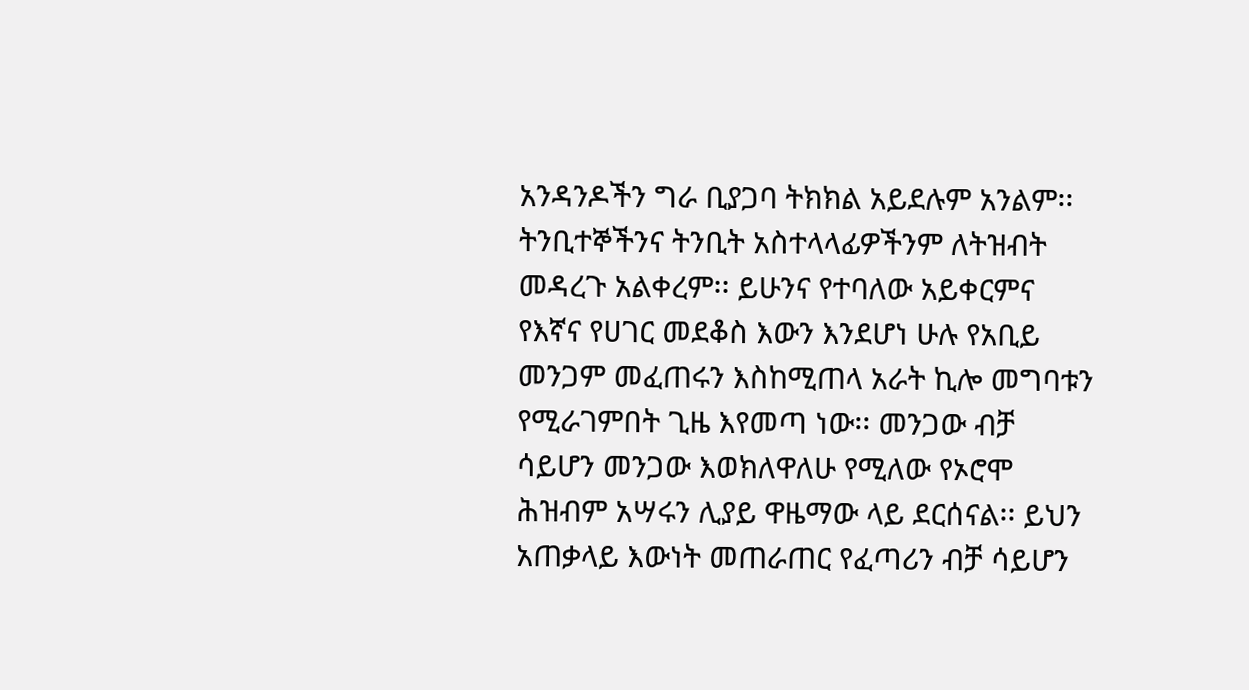አንዳንዶችን ግራ ቢያጋባ ትክክል አይደሉም አንልም፡፡ ትንቢተኞችንና ትንቢት አስተላላፊዎችንም ለትዝብት መዳረጉ አልቀረም፡፡ ይሁንና የተባለው አይቀርምና የእኛና የሀገር መደቆስ እውን እንደሆነ ሁሉ የአቢይ መንጋም መፈጠሩን እስከሚጠላ አራት ኪሎ መግባቱን የሚራገምበት ጊዜ እየመጣ ነው፡፡ መንጋው ብቻ ሳይሆን መንጋው እወክለዋለሁ የሚለው የኦሮሞ ሕዝብም አሣሩን ሊያይ ዋዜማው ላይ ደርሰናል፡፡ ይህን አጠቃላይ እውነት መጠራጠር የፈጣሪን ብቻ ሳይሆን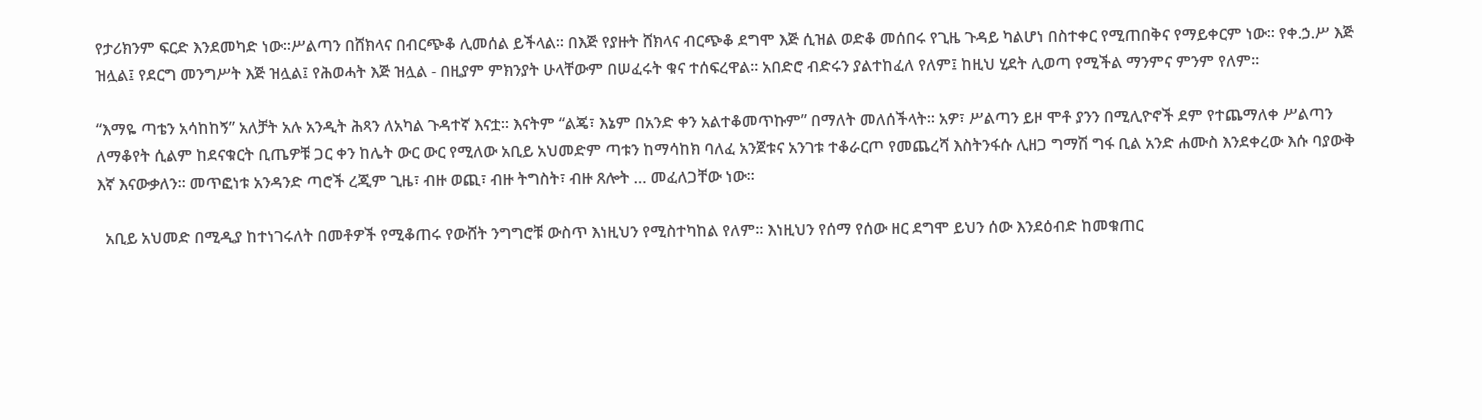የታሪክንም ፍርድ እንደመካድ ነው፡፡ሥልጣን በሸክላና በብርጭቆ ሊመሰል ይችላል፡፡ በእጅ የያዙት ሸክላና ብርጭቆ ደግሞ እጅ ሲዝል ወድቆ መሰበሩ የጊዜ ጉዳይ ካልሆነ በስተቀር የሚጠበቅና የማይቀርም ነው፡፡ የቀ.ኃ.ሥ እጅ ዝሏል፤ የደርግ መንግሥት እጅ ዝሏል፤ የሕወሓት እጅ ዝሏል - በዚያም ምክንያት ሁላቸውም በሠፈሩት ቁና ተሰፍረዋል፡፡ አበድሮ ብድሩን ያልተከፈለ የለም፤ ከዚህ ሂደት ሊወጣ የሚችል ማንምና ምንም የለም፡፡

“እማዬ ጣቴን አሳከከኝ” አለቻት አሉ አንዲት ሕጻን ለአካል ጉዳተኛ እናቷ፡፡ እናትም “ልጄ፣ እኔም በአንድ ቀን አልተቆመጥኩም” በማለት መለሰችላት፡፡ አዎ፣ ሥልጣን ይዞ ሞቶ ያንን በሚሊዮኖች ደም የተጨማለቀ ሥልጣን ለማቆየት ሲልም ከደናቁርት ቢጤዎቹ ጋር ቀን ከሌት ውር ውር የሚለው አቢይ አህመድም ጣቱን ከማሳከክ ባለፈ አንጀቱና አንገቱ ተቆራርጦ የመጨረሻ እስትንፋሱ ሊዘጋ ግማሽ ግፋ ቢል አንድ ሐሙስ እንደቀረው እሱ ባያውቅ እኛ እናውቃለን፡፡ መጥፎነቱ አንዳንድ ጣሮች ረጂም ጊዜ፣ ብዙ ወጪ፣ ብዙ ትግስት፣ ብዙ ጸሎት … መፈለጋቸው ነው፡፡

  አቢይ አህመድ በሚዲያ ከተነገሩለት በመቶዎች የሚቆጠሩ የውሸት ንግግሮቹ ውስጥ እነዚህን የሚስተካከል የለም፡፡ እነዚህን የሰማ የሰው ዘር ደግሞ ይህን ሰው እንደዕብድ ከመቁጠር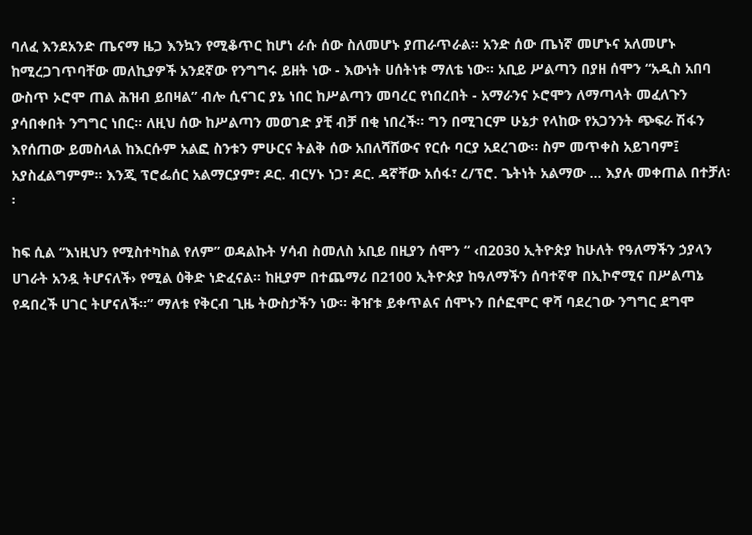ባለፈ እንደአንድ ጤናማ ዜጋ እንኳን የሚቆጥር ከሆነ ራሱ ሰው ስለመሆኑ ያጠራጥራል፡፡ አንድ ሰው ጤነኛ መሆኑና አለመሆኑ ከሚረጋገጥባቸው መለኪያዎች አንደኛው የንግግሩ ይዘት ነው - እውነት ሀሰትነቱ ማለቴ ነው፡፡ አቢይ ሥልጣን በያዘ ሰሞን “አዲስ አበባ ውስጥ ኦሮሞ ጠል ሕዝብ ይበዛል” ብሎ ሲናገር ያኔ ነበር ከሥልጣን መባረር የነበረበት - አማራንና ኦሮሞን ለማጣላት መፈለጉን ያሳበቀበት ንግግር ነበር፡፡ ለዚህ ሰው ከሥልጣን መወገድ ያቺ ብቻ በቂ ነበረች፡፡ ግን በሚገርም ሁኔታ የላከው የአጋንንት ጭፍራ ሽፋን እየሰጠው ይመስላል ከእርሱም አልፎ ስንቱን ምሁርና ትልቅ ሰው አበለሻሸውና የርሱ ባርያ አደረገው፡፡ ስም መጥቀስ አይገባም፤ አያስፈልግምም፡፡ እንጂ ፕሮፌሰር አልማርያም፣ ዶር. ብርሃኑ ነጋ፣ ዶር. ዳኛቸው አሰፋ፣ ረ/ፕሮ. ጌትነት አልማው … እያሉ መቀጠል በተቻለ፡፡

ከፍ ሲል “እነዚህን የሚስተካከል የለም” ወዳልኩት ሃሳብ ስመለስ አቢይ በዚያን ሰሞን “ ‹በ2030 ኢትዮጵያ ከሁለት የዓለማችን ኃያላን ሀገራት አንዷ ትሆናለች› የሚል ዕቅድ ነድፈናል፡፡ ከዚያም በተጨማሪ በ2100 ኢትዮጵያ ከዓለማችን ሰባተኛዋ በኢኮኖሚና በሥልጣኔ የዳበረች ሀገር ትሆናለች፡፡” ማለቱ የቅርብ ጊዜ ትውስታችን ነው፡፡ ቅዠቱ ይቀጥልና ሰሞኑን በሶፎሞር ዋሻ ባደረገው ንግግር ደግሞ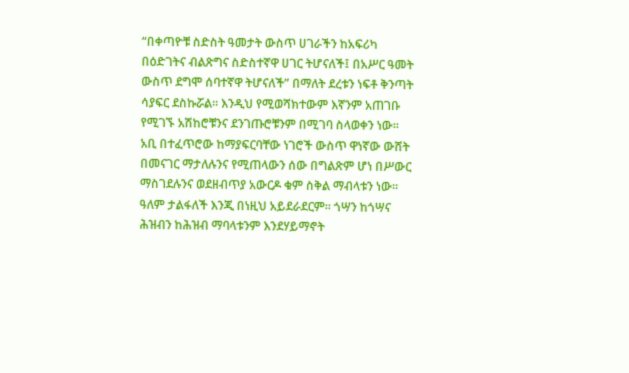“በቀጣዮቹ ስድስት ዓመታት ውስጥ ሀገራችን ከአፍሪካ በዕድገትና ብልጽግና ስድስተኛዋ ሀገር ትሆናለች፤ በአሥር ዓመት ውስጥ ደግሞ ሰባተኛዋ ትሆናለች” በማለት ደረቱን ነፍቶ ቅንጣት ሳያፍር ደስኩሯል፡፡ እንዲህ የሚወሻክተውም እኛንም አጠገቡ የሚገኙ አሽከሮቹንና ደንገጡሮቹንም በሚገባ ስላወቀን ነው፡፡ አቢ በተፈጥሮው ከማያፍርባቸው ነገሮች ውስጥ ዋነኛው ውሸት በመናገር ማታለሉንና የሚጠላውን ሰው በግልጽም ሆነ በሥውር ማስገደሉንና ወደዘብጥያ አውርዶ ቁም ስቅል ማብላቱን ነው፡፡ ዓለም ታልፋለች እንጂ በነዚህ አይደራደርም፡፡ ጎሣን ከጎሣና ሕዝብን ከሕዝብ ማባላቱንም እንደሃይማኖት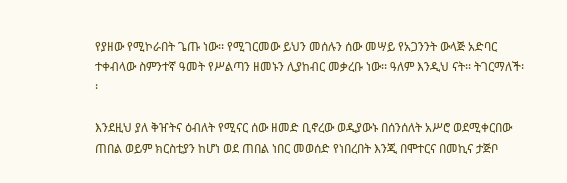የያዘው የሚኮራበት ጌጡ ነው፡፡ የሚገርመው ይህን መሰሉን ሰው መሣይ የአጋንንት ውላጅ አድባር ተቀብላው ስምንተኛ ዓመት የሥልጣን ዘመኑን ሊያከብር መቃረቡ ነው፡፡ ዓለም እንዲህ ናት፡፡ ትገርማለች፡፡

እንደዚህ ያለ ቅዠትና ዕብለት የሚናር ሰው ዘመድ ቢኖረው ወዲያውኑ በሰንሰለት አሥሮ ወደሚቀርበው ጠበል ወይም ክርስቲያን ከሆነ ወደ ጠበል ነበር መወሰድ የነበረበት እንጂ በሞተርና በመኪና ታጅቦ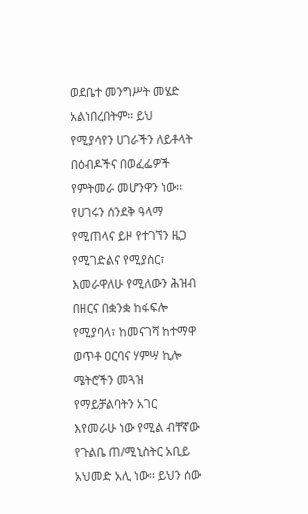ወደቤተ መንግሥት መሄድ አልነበረበትም፡፡ ይህ የሚያሳየን ሀገራችን ለይቶላት በዕብዶችና በወፈፌዎች የምትመራ መሆንዋን ነው፡፡ የሀገሩን ሰንደቅ ዓላማ የሚጠላና ይዞ የተገኘን ዜጋ የሚገድልና የሚያስር፣ እመራዋለሁ የሚለውን ሕዝብ በዘርና በቋንቋ ከፋፍሎ የሚያባላ፣ ከመናገሻ ከተማዋ ወጥቶ ዐርባና ሃምሣ ኪሎ ሜትሮችን መጓዝ የማይቻልባትን አገር እየመራሁ ነው የሚል ብቸኛው የጉልቤ ጠ/ሚኒስትር አቢይ አህመድ አሊ ነው፡፡ ይህን ሰው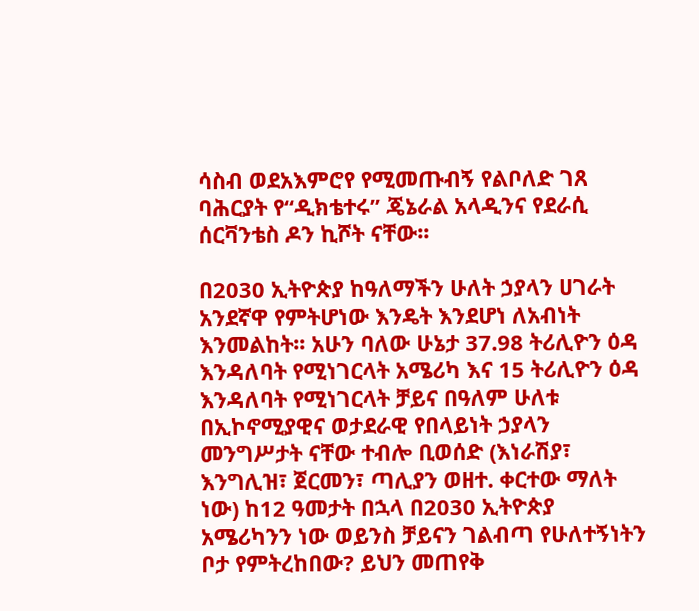ሳስብ ወደአእምሮየ የሚመጡብኝ የልቦለድ ገጸ ባሕርያት የ“ዲክቴተሩ” ጄኔራል አላዲንና የደራሲ ሰርቫንቴስ ዶን ኪሾት ናቸው፡፡

በ2030 ኢትዮጵያ ከዓለማችን ሁለት ኃያላን ሀገራት አንደኛዋ የምትሆነው እንዴት እንደሆነ ለአብነት እንመልከት፡፡ አሁን ባለው ሁኔታ 37.98 ትሪሊዮን ዕዳ እንዳለባት የሚነገርላት አሜሪካ እና 15 ትሪሊዮን ዕዳ እንዳለባት የሚነገርላት ቻይና በዓለም ሁለቱ በኢኮኖሚያዊና ወታደራዊ የበላይነት ኃያላን መንግሥታት ናቸው ተብሎ ቢወሰድ (እነራሽያ፣ እንግሊዝ፣ ጀርመን፣ ጣሊያን ወዘተ. ቀርተው ማለት ነው) ከ12 ዓመታት በኋላ በ2030 ኢትዮጵያ አሜሪካንን ነው ወይንስ ቻይናን ገልብጣ የሁለተኝነትን ቦታ የምትረከበው? ይህን መጠየቅ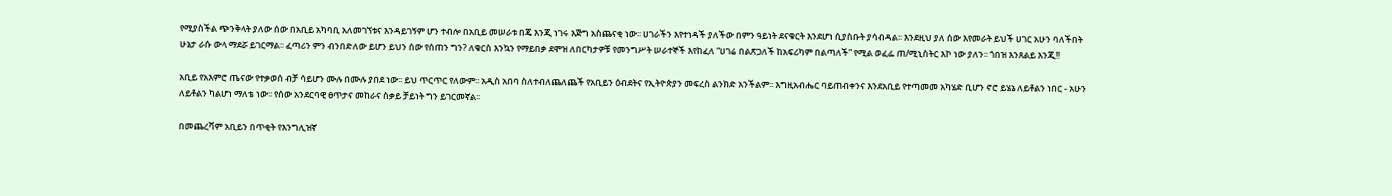የሚያስችል ጭንቅላት ያለው ሰው በአቢይ አካባቢ አለመገኘቱና እንዳይገኝም ሆን ተብሎ በአቢይ መሠራቱ በጄ እንጂ ነገሩ እጅግ አስጨናቂ ነው፡፡ ሀገራችን እየተነዳች ያለችው በምን ዓይነት ደናቁርት እንደሆነ ሲያስቡት ያሳብዳል፡፡ እንደዚህ ያለ ሰው እየመራት ይህች ሀገር አሁን ባለችበት ሁኔታ ራሱ ውላ ማደሯ ይገርማል፡፡ ፈጣሪን ምን ብንበድለው ይሆን ይህን ሰው የሰጠን ግን? ለቁርስ እንኳን የማይበቃ ደሞዝ ለበርካታዎቹ የመንግሥት ሠራተኞች እየከፈለ “ሀገሬ በልጽጋለች ከአፍሪካም በልጣለች” የሚል ወፈፌ ጠ/ሚኒስትር እኮ ነው ያለን፡፡ ጎበዝ እንጸልይ እንጂ!!

አቢይ የአእምሮ ጤናው የተቃወሰ ብቻ ሳይሆን ሙሉ በሙሉ ያበደ ነው፡፡ ይህ ጥርጥር የለውም፡፡ አዲስ አበባ ስለተብለጨለጨች የአቢይን ዕብደትና የኢትዮጵያን መፍረስ ልንክድ አንችልም፡፡ እግዚአብሔር ባይጠብቀንና እንደአቢይ የተጣመመ አካሄድ ቢሆን ኖሮ ይሄኔ ለይቶልን ነበር - አሁን ለይቶልን ካልሆነ ማለቴ ነው፡፡ የሰው አንደርባዊ ፀጥታና መከራና ስቃይ ቻይነት ግን ይገርመኛል፡፡

በመጨረሻም አቢይን በጥቂት የእንግሊዝኛ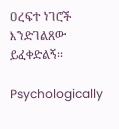ዐረፍተ ነገሮች እንድገልጸው ይፈቀድልኝ፡፡

Psychologically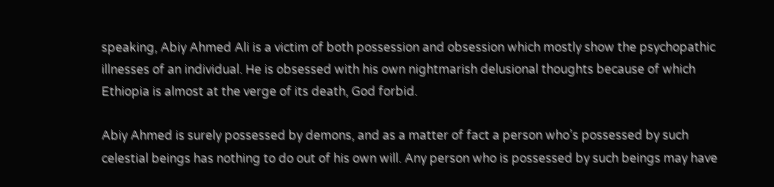speaking, Abiy Ahmed Ali is a victim of both possession and obsession which mostly show the psychopathic illnesses of an individual. He is obsessed with his own nightmarish delusional thoughts because of which Ethiopia is almost at the verge of its death, God forbid.

Abiy Ahmed is surely possessed by demons, and as a matter of fact a person who’s possessed by such celestial beings has nothing to do out of his own will. Any person who is possessed by such beings may have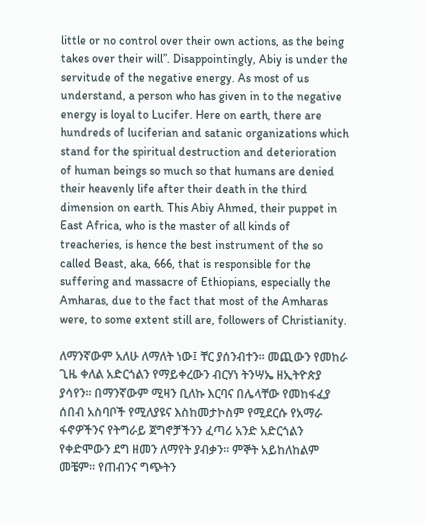little or no control over their own actions, as the being takes over their will”. Disappointingly, Abiy is under the servitude of the negative energy. As most of us understand, a person who has given in to the negative energy is loyal to Lucifer. Here on earth, there are hundreds of luciferian and satanic organizations which stand for the spiritual destruction and deterioration of human beings so much so that humans are denied their heavenly life after their death in the third dimension on earth. This Abiy Ahmed, their puppet in East Africa, who is the master of all kinds of treacheries, is hence the best instrument of the so called Beast, aka, 666, that is responsible for the suffering and massacre of Ethiopians, especially the Amharas, due to the fact that most of the Amharas were, to some extent still are, followers of Christianity.

ለማንኛውም አለሁ ለማለት ነው፤ ቸር ያሰንብተን፡፡ መጪውን የመከራ ጊዜ ቀለል አድርጎልን የማይቀረውን ብርሃነ ትንሣኤ ዘኢትዮጵያ ያሳየን፡፡ በማንኛውም ሚዛን ቢለኩ እርባና በሌላቸው የመከፋፈያ ሰበብ አስባቦች የሚለያዩና እስከመታኮስም የሚደርሱ የአማራ ፋኖዎችንና የትግራይ ጀግኖቻችንን ፈጣሪ አንድ አድርጎልን የቀድሞውን ደግ ዘመን ለማየት ያብቃን፡፡ ምኞት አይከለከልም መቼም፡፡ የጠብንና ግጭትን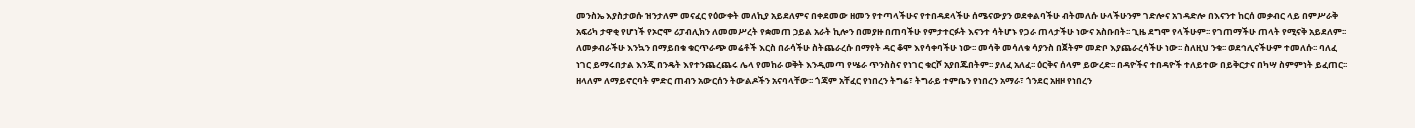መንስኤ እያስታወሱ ዝንታለም መናፈር የዕውቀት መለኪያ አይደለምና በቀደመው ዘመን የተጣላችሁና የተበዳደላችሁ ሰሜናውያን ወደቀልባችሁ ብትመለሱ ሁላችሁንም ገድሎና አገዳድሎ በእናንተ ከርሰ መቃብር ላይ በምሥራቅ አፍሪካ ታዋቂ የሆነች የኦሮሞ ሪፓብሊክን ለመመሥረት የቋመጠ ኃይል አራት ኪሎን በመያዙ በጠባችሁ የምታተርፉት እናንተ ሳትሆኑ የጋራ ጠላታችሁ ነውና አስቡበት፡፡ ጊዜ ደግሞ የላችሁም፡፡ የገጠማችሁ ጠላት የሚናቅ አይደለም፡፡ ለመቃብራችሁ እንኳን በማይበቁ ቁርጥራጭ መሬቶች እርስ በራሳችሁ ስትጨራረሱ በማየት ዳር ቆሞ እየሳቀባችሁ ነው፡፡ መሳቅ መሳለቁ ሳያንስ በጀትም መድቦ እያጨራረሳችሁ ነው፡፡ ስለዚህ ንቁ፡፡ ወደኅሊናችሁም ተመለሱ፡፡ ባለፈ ነገር ይማሩበታል እንጂ በንዴት እየተንጨረጨሩ ሌላ የመከራ ወቅት እንዲመጣ የሤራ ጥንስስና የነገር ቁርሾ አያበጁበትም፡፡ ያለፈ አለፈ፡፡ ዕርቅና ሰላም ይውረድ፡፡ በዳዮችና ተበዳዮች ተለይተው በይቅርታና በካሣ ስምምነት ይፈጠር፡፡ ዘላለም ለማይኖርባት ምድር ጠብን አውርሰን ትውልዶችን አናባላቸው፡፡ ጎጃም አቸፈር የነበረን ትግሬ፣ ትግራይ ተምቤን የነበረን አማራ፣ ጎንደር አዘዞ የነበረን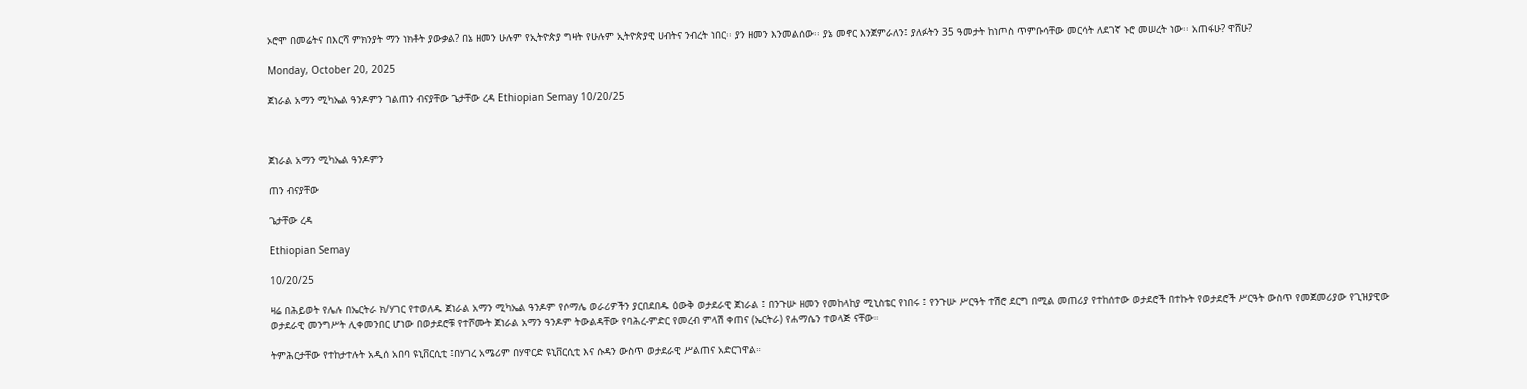ኦሮሞ በመሬትና በእርሻ ምክንያት ማን ነክቶት ያውቃል? በኔ ዘመን ሁሉም የኢትዮጵያ ግዛት የሁሉም ኢትዮጵያዊ ሀብትና ንብረት ነበር፡፡ ያን ዘመን እንመልሰው፡፡ ያኔ መኖር እንጀምራለን፤ ያለፉትን 35 ዓመታት ከነጦስ ጥምቡሳቸው መርሳት ለደገኛ ኑሮ መሠረት ነው፡፡ አጠፋሁ? ዋሸሁ?

Monday, October 20, 2025

ጀነራል አማን ሚካኤል ዓንዶምን ገልጠን ብናያቸው ጌታቸው ረዳ Ethiopian Semay 10/20/25



ጀነራል አማን ሚካኤል ዓንዶምን

ጠን ብናያቸው

ጌታቸው ረዳ

Ethiopian Semay

10/20/25

ዛሬ በሕይወት የሌሉ በኤርትራ ክ/ሃገር የተወለዱ ጀነራል አማን ሚካኤል ዓንዶም የሶማሌ ወራሪዎችን ያርበደበዱ ዕውቅ ወታደራዊ ጀነራል ፤ በንጉሡ ዘመን የመከላከያ ሚኒስቴር የነበሩ ፤ የንጉሡ ሥርዓት ተሽሮ ደርግ በሚል መጠሪያ የተከሰተው ወታደሮች በተኩት የወታደሮች ሥርዓት ውስጥ የመጀመሪያው የጊዝያዊው ወታደራዊ መንግሥት ሊቀመንበር ሆነው በወታደሮቹ የተሾሙት ጀነራል አማን ዓንዶም ትውልዳቸው የባሕረ-ምድር የመረብ ምላሽ ቀጠና (ኤርትራ) የሐማሴን ተወላጅ ናቸው።

ትምሕርታቸው የተከታተሉት አዲሰ አበባ ዩኒቨርሲቲ ፤በሃገረ አሜሪም በሃዋርድ ዩኒቨርሲቲ እና ሱዳን ውስጥ ወታደራዊ ሥልጠና አድርገዋል።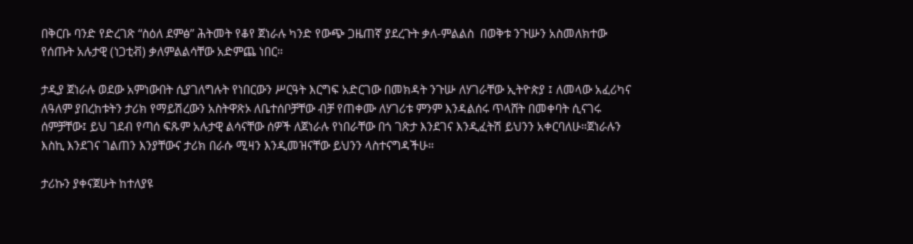በቅርቡ ባንድ የድረገጽ “ስዕለ ደምፅ” ሕትመት የቆየ ጀነራሉ ካንድ የውጭ ጋዜጠኛ ያደረጉት ቃለ-ምልልስ  በወቅቱ ንጉሡን አስመለክተው የሰጡት አሉታዊ (ነጋቲቭ) ቃለምልልሳቸው አድምጨ ነበር።

ታዲያ ጀነራሉ ወደው አምነውበት ሲያገለግሉት የነበርውን ሥርዓት እርግፍ አድርገው በመክዳት ንጉሡ ለሃገራቸው ኢትዮጵያ ፤ ለመላው አፈሪካና ለዓለም ያበረከቱትን ታሪክ የማይሽረውን አስትዋጽኦ ለቤተሰቦቻቸው ብቻ የጠቀሙ ለሃገሪቱ ምንም እንዳልሰሩ ጥላሸት በመቀባት ሲናገሩ ሰምቻቸው፤ ይህ ገደብ የጣሰ ፍጹም አሉታዊ ልሳናቸው ሰዎች ለጀነራሉ የነበራቸው በጎ ገጽታ እንደገና እንዲፈትሽ ይህንን አቀርባለሁ።ጀነራሉን እስኪ እንደገና ገልጠን እንያቸውና ታሪክ በራሱ ሚዛን እንዲመዝናቸው ይህንን ላስተናግዳችሁ።

ታሪኩን ያቀናጀሁት ከተለያዩ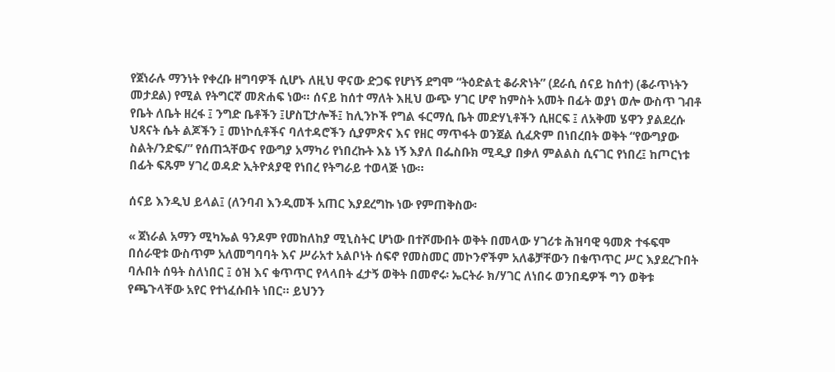የጀነራሉ ማንነት የቀረቡ ዘግባዎች ሲሆኑ ለዚህ ዋናው ድጋፍ የሆነኝ ደግሞ “ትዕድልቲ ቆራጽነት” (ደራሲ ሰናይ ከሰተ) (ቆራጥነትን መታደል) የሚል የትግርኛ መጽሐፍ ነው። ሰናይ ከሰተ ማለት እዚህ ውጭ ሃገር ሆኖ ከምስት አመት በፊት ወያነ ወሎ ውስጥ ገብቶ የቤት ለቤት ዘረፋ ፤ ንግድ ቤቶችን ፤ሆስፒታሎች፤ ከሊንኮች የግል ፋርማሲ ቤት መድሃኒቶችን ሲዘርፍ ፤ ለአቅመ ሄዋን ያልደረሱ  ህጻናት ሴት ልጆችን ፤ መነኮሲቶችና ባለተዳሮችን ሲያምጽና እና የዘር ማጥፋት ወንጀል ሲፈጽም በነበረበት ወቅት “የውግያው ስልት/ንድፍ/” የሰጠኋቸውና የውግያ አማካሪ የነበረኩት እኔ ነኝ እያለ በፌስቡክ ሚዲያ በቃለ ምልልስ ሲናገር የነበረ፤ ከጦርነቱ በፊት ፍጹም ሃገረ ወዳድ ኢትዮጰያዊ የነበረ የትግራይ ተወላጅ ነው።

ሰናይ እንዲህ ይላል፤ (ለንባብ እንዲመች አጠር እያደረግኩ ነው የምጠቅስው፡

« ጀነራል አማን ሚካኤል ዓንዶም የመከለከያ ሚኒስትር ሆነው በተሾሙበት ወቅት በመላው ሃገሪቱ ሕዝባዊ ዓመጽ ተፋፍሞ  በሰራዊቱ ውስጥም አለመግባባት እና ሥራአተ አልቦነት ሰፍኖ የመስመር መኮንኖችም አለቆቻቸውን በቁጥጥር ሥር እያደረጉበት ባሉበት ሰዓት ስለነበር ፤ ዕዝ እና ቁጥጥር የላላበት ፈታኝ ወቅት በመኖሩ፡ ኤርትራ ክ/ሃገር ለነበሩ ወንበዴዎች ግን ወቅቱ የጫጉላቸው አየር የተነፈሱበት ነበር። ይህንን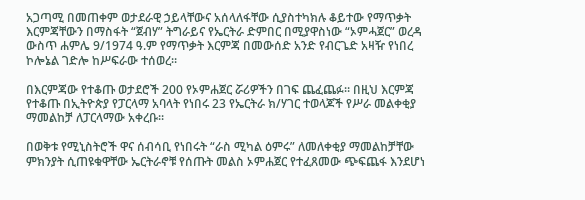አጋጣሚ በመጠቀም ወታደራዊ ኃይላቸውና አሰላለፋቸው ሲያስተካክሉ ቆይተው የማጥቃት እርምጃቸውን በማስፋት “ጀብሃ” ትግራይና የኤርትራ ድምበር በሚያዋስነው “ኦምሓጀር” ወረዳ ውስጥ ሐምሌ 9/1974 ዓ.ም የማጥቃት እርምጃ በመውሰድ አንድ የብርጌድ አዛዥ የነበረ ኮሎኔል ገድሎ ከሥፍራው ተሰወረ።

በእርምጃው የተቆጡ ወታደሮች 200 የኦምሐጀር ሯሪዎችን በገፍ ጨፈጨፉ። በዚህ እርምጃ የተቆጡ በኢትዮጵያ የፓርላማ አባላት የነበሩ 23 የኤርትራ ክ/ሃገር ተወላጆች የሥራ መልቀቂያ ማመልከቻ ለፓርላማው አቀረቡ።

በወቅቱ የሚኒስትሮች ዋና ሰብሳቢ የነበሩት “ራስ ሚካል ዕምሩ” ለመለቀቂያ ማመልከቻቸው ምክንያት ሲጠዩቁዋቸው ኤርትራኖቹ የሰጡት መልስ ኦምሐጀር የተፈጸመው ጭፍጨፋ እንደሆነ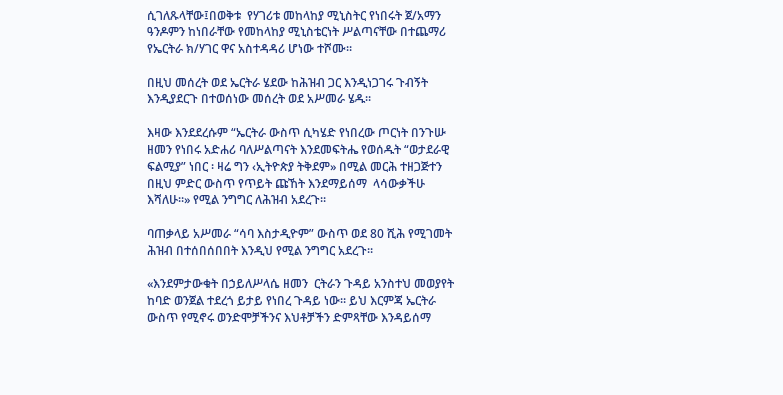ሲገለጹላቸው፤በወቅቱ  የሃገሪቱ መከላከያ ሚኒስትር የነበሩት ጀ/አማን ዓንዶምን ከነበራቸው የመከላከያ ሚኒስቴርነት ሥልጣናቸው በተጨማሪ የኤርትራ ክ/ሃገር ዋና አስተዳዳሪ ሆነው ተሾሙ።

በዚህ መሰረት ወደ ኤርትራ ሄደው ከሕዝብ ጋር እንዲነጋገሩ ጉብኝት እንዲያደርጉ በተወሰነው መሰረት ወደ አሥመራ ሄዱ።

እዛው እንደደረሱም “ኤርትራ ውስጥ ሲካሄድ የነበረው ጦርነት በንጉሡ ዘመን የነበሩ አድሐሪ ባለሥልጣናት እንደመፍትሔ የወሰዱት “ወታደራዊ ፍልሚያ” ነበር ፡ ዛሬ ግን ‹ኢትዮጵያ ትቅደም» በሚል መርሕ ተዘጋጅተን በዚህ ምድር ውስጥ የጥይት ጩኸት እንደማይሰማ  ላሳውቃችሁ እሻለሁ።» የሚል ንግግር ለሕዝብ አደረጉ።

ባጠቃላይ አሥመራ “ሳባ እስታዲዮም” ውስጥ ወደ 80 ሺሕ የሚገመት ሕዝብ በተሰበሰበበት እንዲህ የሚል ንግግር አደረጉ።

«እንደምታውቁት በኃይለሥላሴ ዘመን  ርትራን ጉዳይ አንስተህ መወያየት ከባድ ወንጀል ተደረጎ ይታይ የነበረ ጉዳይ ነው። ይህ እርምጃ ኤርትራ ውስጥ የሚኖሩ ወንድሞቻችንና እህቶቻችን ድምጻቸው እንዳይሰማ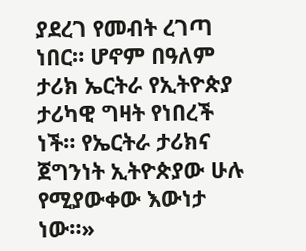ያደረገ የመብት ረገጣ ነበር። ሆኖም በዓለም ታሪክ ኤርትራ የኢትዮጵያ ታሪካዊ ግዛት የነበረች ነች። የኤርትራ ታሪክና ጀግንነት ኢትዮጵያው ሁሉ የሚያውቀው እውነታ ነው።»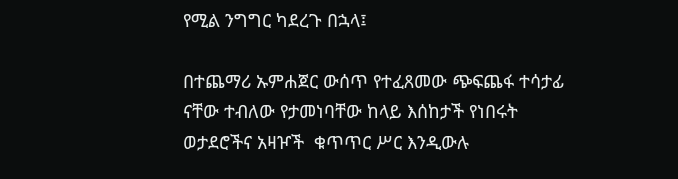የሚል ንግግር ካደረጉ በኋላ፤

በተጨማሪ ኡምሐጀር ውሰጥ የተፈጸመው ጭፍጨፋ ተሳታፊ ናቸው ተብለው የታመነባቸው ከላይ እሰከታች የነበሩት ወታደሮችና አዛዦች  ቁጥጥር ሥር እንዲውሉ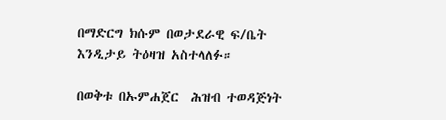በማድርግ ክሱም በወታደራዊ ፍ/ቤት እንዲታይ ትዕዛዝ አስተላለፉ።

በወቅቱ በኡምሐጀር  ሕዝብ ተወዳጅነት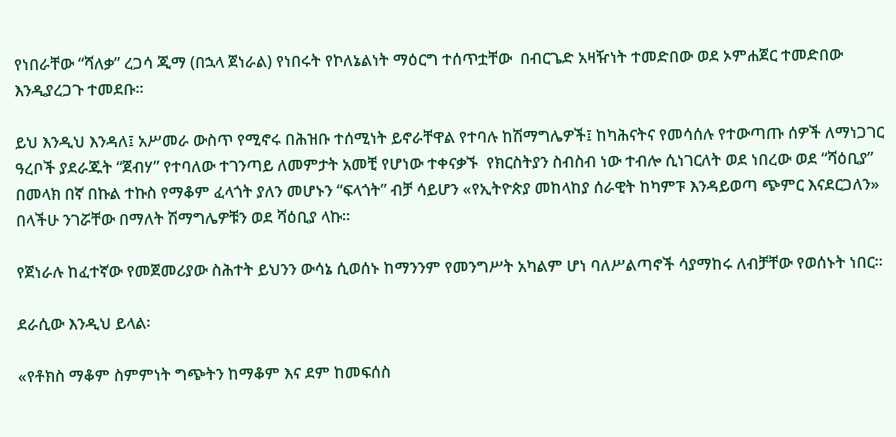የነበራቸው “ሻለቃ” ረጋሳ ጂማ (በኋላ ጀነራል) የነበሩት የኮለኔልነት ማዕርግ ተሰጥቷቸው  በብርጌድ አዛዥነት ተመድበው ወደ ኦምሐጀር ተመድበው እንዲያረጋጉ ተመደቡ።

ይህ እንዲህ እንዳለ፤ አሥመራ ውስጥ የሚኖሩ በሕዝቡ ተሰሚነት ይኖራቸዋል የተባሉ ከሽማግሌዎች፤ ከካሕናትና የመሳሰሉ የተውጣጡ ሰዎች ለማነጋገር ዓረቦች ያደራጁት “ጀብሃ” የተባለው ተገንጣይ ለመምታት አመቺ የሆነው ተቀናቃኙ  የክርስትያን ስብስብ ነው ተብሎ ሲነገርለት ወደ ነበረው ወደ “ሻዕቢያ” በመላክ በኛ በኩል ተኩስ የማቆም ፈላጎት ያለን መሆኑን “ፍላጎት” ብቻ ሳይሆን «የኢትዮጵያ መከላከያ ሰራዊት ከካምፑ እንዳይወጣ ጭምር እናደርጋለን» በላችሁ ንገሯቸው በማለት ሽማግሌዎቹን ወደ ሻዕቢያ ላኩ።

የጀነራሉ ከፈተኛው የመጀመሪያው ስሕተት ይህንን ውሳኔ ሲወሰኑ ከማንንም የመንግሥት አካልም ሆነ ባለሥልጣኖች ሳያማከሩ ለብቻቸው የወሰኑት ነበር።

ደራሲው እንዲህ ይላል፡

«የቶክስ ማቆም ስምምነት ግጭትን ከማቆም እና ደም ከመፍሰስ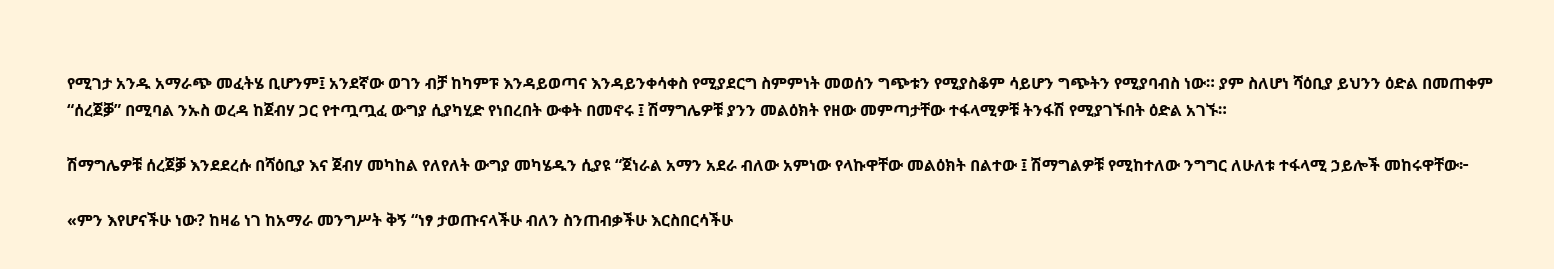የሚገታ አንዱ አማራጭ መፈትሄ ቢሆንም፤ አንደኛው ወገን ብቻ ከካምፑ እንዳይወጣና እንዳይንቀሳቀስ የሚያደርግ ስምምነት መወሰን ግጭቱን የሚያስቆም ሳይሆን ግጭትን የሚያባብስ ነው። ያም ስለሆነ ሻዕቢያ ይህንን ዕድል በመጠቀም “ሰረጀቓ” በሚባል ንኡስ ወረዳ ከጀብሃ ጋር የተጧጧፈ ውግያ ሲያካሂድ የነበረበት ውቀት በመኖሩ ፤ ሽማግሌዎቹ ያንን መልዕክት የዘው መምጣታቸው ተፋላሚዎቹ ትንፋሽ የሚያገኙበት ዕድል አገኙ።

ሽማግሌዎቹ ሰረጀቓ እንደደረሱ በሻዕቢያ እና ጀብሃ መካከል የለየለት ውግያ መካሄዱን ሲያዩ “ጀነራል አማን አደራ ብለው አምነው የላኩዋቸው መልዕክት በልተው ፤ ሽማግልዎቹ የሚከተለው ንግግር ለሁለቱ ተፋላሚ ኃይሎች መከሩዋቸው፦

«ምን እየሆናችሁ ነው? ከዛሬ ነገ ከአማራ መንግሥት ቅኝ “ነፃ ታወጡናላችሁ ብለን ስንጠብቃችሁ እርስበርሳችሁ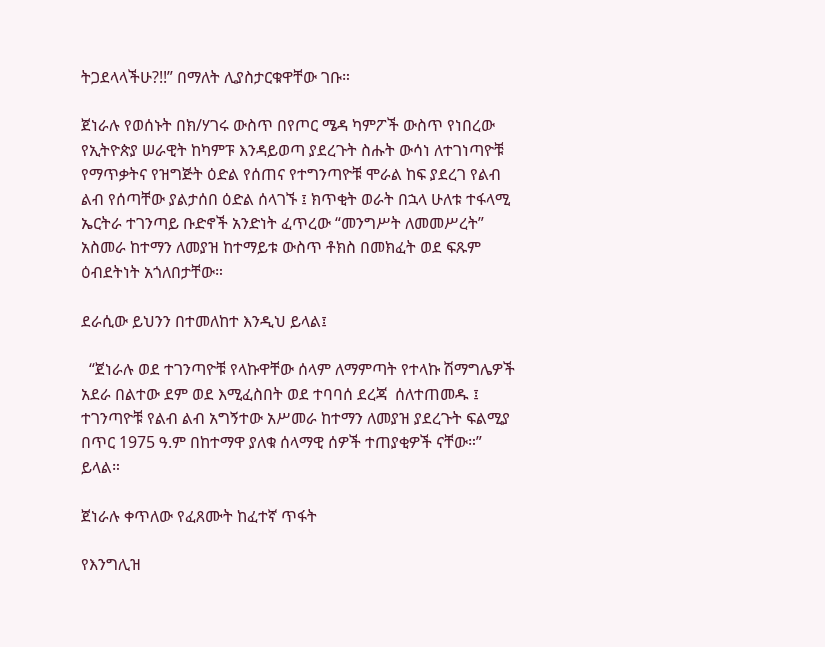ትጋደላላችሁ?!!” በማለት ሊያስታርቁዋቸው ገቡ።

ጀነራሉ የወሰኑት በክ/ሃገሩ ውስጥ በየጦር ሜዳ ካምፖች ውስጥ የነበረው የኢትዮጵያ ሠራዊት ከካምፑ እንዳይወጣ ያደረጉት ስሑት ውሳነ ለተገነጣዮቹ የማጥቃትና የዝግጅት ዕድል የሰጠና የተግንጣዮቹ ሞራል ከፍ ያደረገ የልብ ልብ የሰጣቸው ያልታሰበ ዕድል ሰላገኙ ፤ ክጥቂት ወራት በኋላ ሁለቱ ተፋላሚ ኤርትራ ተገንጣይ ቡድኖች አንድነት ፈጥረው “መንግሥት ለመመሥረት” አስመራ ከተማን ለመያዝ ከተማይቱ ውስጥ ቶክስ በመክፈት ወደ ፍጹም ዕብደትነት አጎለበታቸው።

ደራሲው ይህንን በተመለከተ እንዲህ ይላል፤

  “ጀነራሉ ወደ ተገንጣዮቹ የላኩዋቸው ሰላም ለማምጣት የተላኩ ሽማግሌዎች አደራ በልተው ደም ወደ እሚፈስበት ወደ ተባባሰ ደረጃ  ሰለተጠመዱ ፤ ተገንጣዮቹ የልብ ልብ አግኝተው አሥመራ ከተማን ለመያዝ ያደረጉት ፍልሚያ  በጥር 1975 ዓ.ም በከተማዋ ያለቁ ሰላማዊ ሰዎች ተጠያቂዎች ናቸው።” ይላል።

ጀነራሉ ቀጥለው የፈጸሙት ከፈተኛ ጥፋት

የእንግሊዝ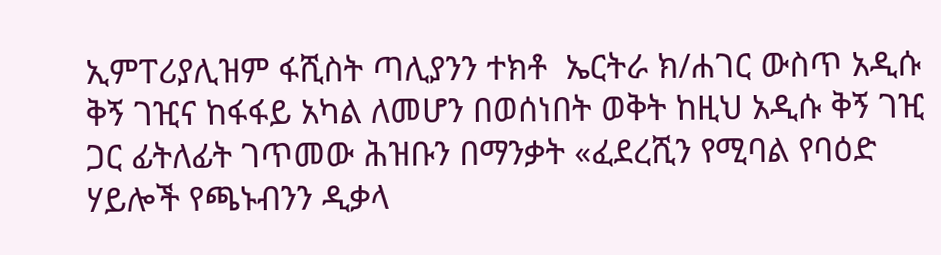ኢምፐሪያሊዝም ፋሺስት ጣሊያንን ተክቶ  ኤርትራ ክ/ሐገር ውስጥ አዲሱ ቅኝ ገዢና ከፋፋይ አካል ለመሆን በወሰነበት ወቅት ከዚህ አዲሱ ቅኝ ገዢ ጋር ፊትለፊት ገጥመው ሕዝቡን በማንቃት «ፈደረሺን የሚባል የባዕድ ሃይሎች የጫኑብንን ዲቃላ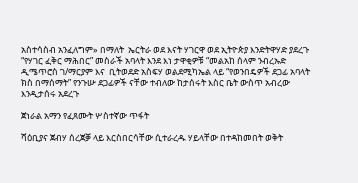አስተሳስብ አንፈለግም» በማለት  ኤርትራ ወደ እናት ሃገርዋ ወደ ኢትዮጵያ እንድትዋሃድ ያደረጉ “የሃገር ፈቅር ማሕበር” መስራች አባላት እንደ እነ ታዋቂዎቹ “መልአከ ሰላም ንብረኡድ ዲሜጥሮስ ገ/ማርያም እና  ቢትወደድ አስፍሃ ወልደሚካኤል ላይ “የወንበዴዎች ደጋፊ አባላት ክስ በማሰማት” የንጉሡ ደጋፊዎች ናቸው ተብለው ከታሰሩት እስር ቤት ውስጥ አብረው እንዲታሰሩ አደረጉ

ጀነራል አማን የፈጸሙት ሦስተኛው ጥፋት

ሻዕቢያና ጀብሃ ሰረጀቓ ላይ እርስበርሳቸው ሲተራረዱ ሃይላቸው በተዳከመበት ወቅት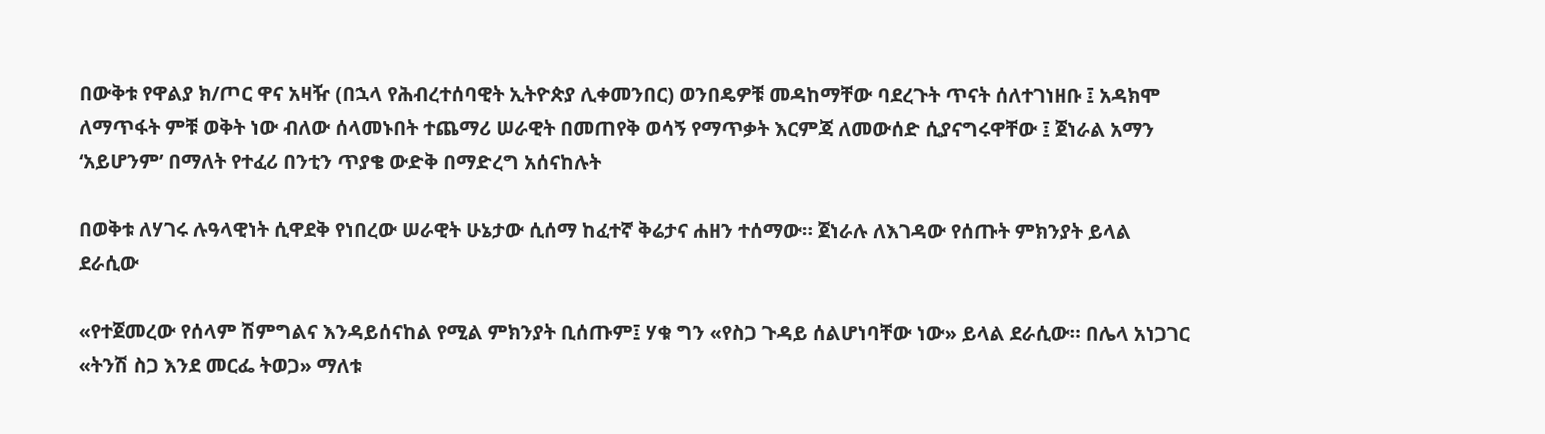በውቅቱ የዋልያ ክ/ጦር ዋና አዛዥ (በኋላ የሕብረተሰባዊት ኢትዮጵያ ሊቀመንበር) ወንበዴዎቹ መዳከማቸው ባደረጉት ጥናት ሰለተገነዘቡ ፤ አዳክሞ ለማጥፋት ምቹ ወቅት ነው ብለው ሰላመኑበት ተጨማሪ ሠራዊት በመጠየቅ ወሳኝ የማጥቃት እርምጃ ለመውሰድ ሲያናግሩዋቸው ፤ ጀነራል አማን  ‘አይሆንም’ በማለት የተፈሪ በንቲን ጥያቄ ውድቅ በማድረግ አሰናከሉት

በወቅቱ ለሃገሩ ሉዓላዊነት ሲዋደቅ የነበረው ሠራዊት ሁኔታው ሲሰማ ከፈተኛ ቅሬታና ሐዘን ተሰማው። ጀነራሉ ለእገዳው የሰጡት ምክንያት ይላል ደራሲው

«የተጀመረው የሰላም ሽምግልና እንዳይሰናከል የሚል ምክንያት ቢሰጡም፤ ሃቁ ግን «የስጋ ጉዳይ ሰልሆነባቸው ነው» ይላል ደራሲው። በሌላ አነጋገር «ትንሽ ስጋ እንደ መርፌ ትወጋ» ማለቱ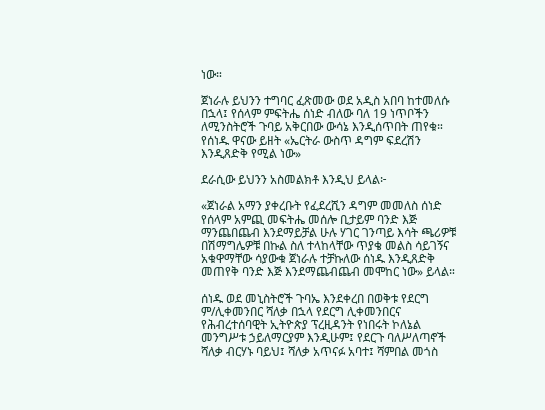ነው።

ጀነራሉ ይህንን ተግባር ፈጽመው ወደ አዲስ አበባ ከተመለሱ በኋላ፤ የሰላም ምፍትሔ ሰነድ ብለው ባለ 19 ነጥቦችን ለሚንስትሮች ጉባይ አቅርበው ውሳኔ እንዲሰጥበት ጠየቁ። የሰነዱ ዋናው ይዘት «ኤርትራ ውስጥ ዳግም ፍደረሽን እንዲጸድቅ የሚል ነው»

ደራሲው ይህንን አስመልክቶ እንዲህ ይላል፦

«ጀነራል አማን ያቀረቡት የፈደረሺን ዳግም መመለስ ሰነድ የሰላም አምጪ መፍትሔ መሰሎ ቢታይም ባንድ እጅ ማንጨበጨብ እንደማይቻል ሁሉ ሃገር ገንጣይ እሳት ጫሪዎቹ በሽማግሌዎቹ በኩል ስለ ተላከላቸው ጥያቄ መልስ ሳይገኝና አቁዋማቸው ሳያውቁ ጀነራሉ ተቻኩለው ሰነዱ እንዲጸድቅ መጠየቅ ባንድ እጅ እንደማጨብጨብ መሞከር ነው» ይላል።

ሰነዱ ወደ መኒስትሮች ጉባኤ እንደቀረበ በወቅቱ የደርግ ም/ሊቀመንበር ሻለቃ በኋላ የደርግ ሊቀመንበርና የሕብረተሰባዊት ኢትዮጵያ ፕረዚዳንት የነበሩት ኮለኔል መንግሥቱ ኃይለማርያም እንዲሁም፤ የደርጉ ባለሥለጣኖች ሻለቃ ብርሃኑ ባይህ፤ ሻለቃ አጥናፉ አባተ፤ ሻምበል መጎስ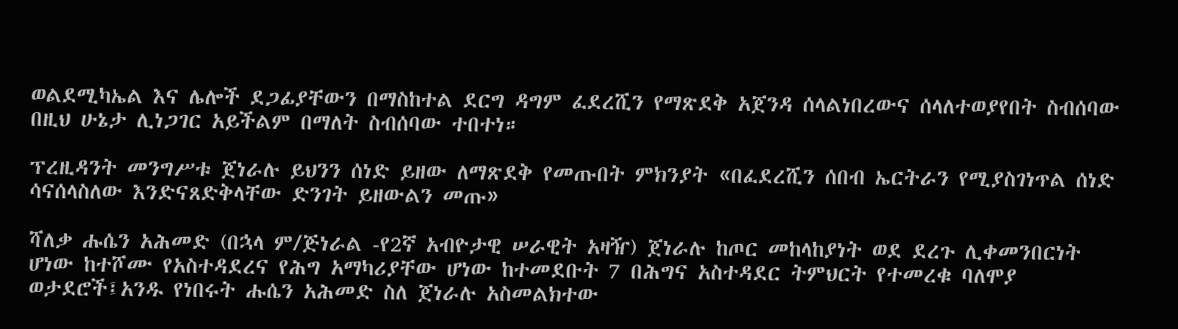ወልደሚካኤል እና ሌሎች ደጋፊያቸውን በማስከተል ደርግ ዳግም ፈደረሺን የማጽደቅ አጀንዳ ሰላልነበረውና ሰላለተወያየበት ስብሰባው በዚህ ሁኔታ ሊነጋገር አይችልም በማለት ስብሰባው ተበተነ።

ፕረዚዳንት መንግሥቱ ጀነራሉ ይህንን ሰነድ ይዘው ለማጽደቅ የመጡበት ምክንያት «በፈደረሺን ሰበብ ኤርትራን የሚያስገነጥል ሰነድ ሳናሰላስለው እንድናጸድቅላቸው ድንገት ይዘውልን መጡ»

ሻለቃ ሑሴን አሕመድ (በኋላ ም/ጅነራል -የ2ኛ አብዮታዊ ሠራዊት አዛዥ) ጀነራሉ ከጦር መከላከያነት ወደ ደረጉ ሊቀመንበርነት ሆነው ከተሾሙ የአስተዳደረና የሕግ አማካሪያቸው ሆነው ከተመደቡት 7 በሕግና አስተዳደር ትምህርት የተመረቁ ባለሞያ ወታደሮች፤አንዱ የነበሩት ሑሴን አሕመድ ስለ ጀነራሉ አስመልክተው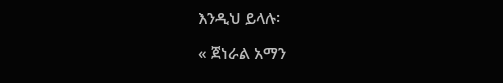እንዲህ ይላሉ፡

« ጀነራል አማን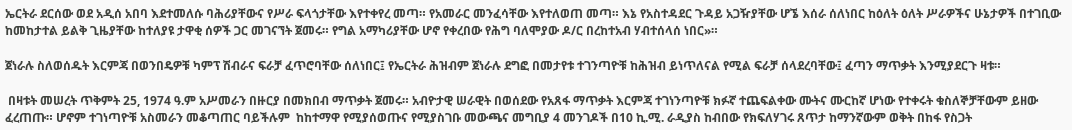ኤርትራ ደርሰው ወደ አዲሰ አበባ እደተመለሱ ባሕሪያቸውና የሥራ ፍላጎታቸው እየተቀየረ መጣ። የአመራር መንፈሳቸው እየተለወጠ መጣ። እኔ የአስተዳደር ጉዳይ አጋዥያቸው ሆኜ እሰራ ሰለነበር ከዕለት ዕለት ሥራዎችና ሁኔታዎች በተገቢው ከመከታተል ይልቅ ጊዜያቸው ከተለያዩ ታዋቂ ሰዎች ጋር መገናኘት ጀመሩ። የግል አማካሪያቸው ሆኖ የቀረበው የሕግ ባለሞያው ዶ/ር በረከተአብ ሃብተሰላሰ ነበር»።

ጀነራሉ ስለወሰዱት እርምጃ በወንበዴዎቹ ካምፕ ሽብራና ፍራቻ ፈጥሮባቸው ሰለነበር፤ የኤርትራ ሕዝብም ጀነራሉ ደግፎ በመታየቱ ተገንጣዮቹ ከሕዝብ ይነጥለናል የሚል ፍራቻ ሰላደረባቸው፤ ፈጣን ማጥቃት እንሚያደርጉ ዛቱ።

 በዛቱት መሠረት ጥቅምት 25, 1974 ዓ.ም አሥመራን በዙርያ በመክበብ ማጥቃት ጀመሩ። አብዮታዊ ሠራዊት በወሰደው የአጸፋ ማጥቃት እርምጃ ተገነንጣዮቹ ክፉኛ ተጨፍልቀው ሙትና ሙርከኛ ሆነው የተቀሩት ቁስለኞቻቸውም ይዘው ፈረጠጡ። ሆኖም ተገነጣዮቹ አስመራን መቆጣጠር ባይችሉም  ከከተማዋ የሚያሰወጡና የሚያስገቡ መውጫና መግቢያ 4 መንገዶች በ10 ኪ.ሚ. ራዲያስ ከብበው የክፍለሃገሩ ጸጥታ ከማንኛውም ወቅት በከፋ የስጋት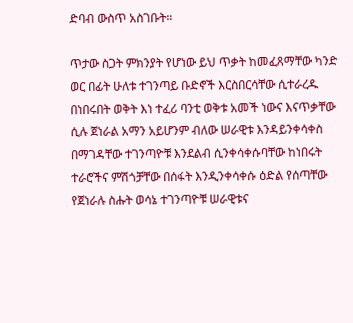ድባብ ውስጥ አስገቡት።

ጥታው ስጋት ምክንያት የሆነው ይህ ጥቃት ከመፈጸማቸው ካንድ ወር በፊት ሁለቱ ተገንጣይ ቡድኖች እርስበርሳቸው ሲተራረዱ በነበሩበት ወቅት እነ ተፈሪ ባንቲ ወቅቱ አመች ነውና እናጥቃቸው ሲሉ ጀነራል አማን አይሆንም ብለው ሠራዊቱ እንዳይንቀሳቀስ በማገዳቸው ተገንጣዮቹ እንደልብ ሲንቀሳቀሱባቸው ከነበሩት ተራሮችና ምሽጎቻቸው በሰፋት እንዲንቀሳቀሱ ዕድል የሰጣቸው የጀነራሉ ስሑት ወሳኔ ተገንጣዮቹ ሠራዊቱና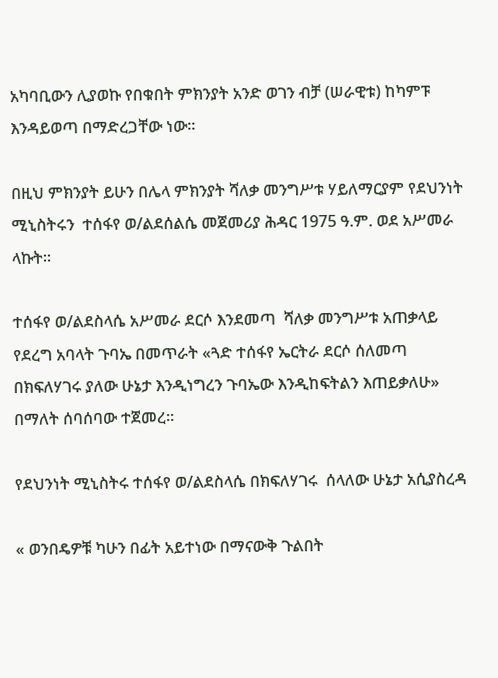አካባቢውን ሊያወኩ የበቁበት ምክንያት አንድ ወገን ብቻ (ሠራዊቱ) ከካምፑ እንዳይወጣ በማድረጋቸው ነው።

በዚህ ምክንያት ይሁን በሌላ ምክንያት ሻለቃ መንግሥቱ ሃይለማርያም የደህንነት ሚኒስትሩን  ተሰፋየ ወ/ልደሰልሴ መጀመሪያ ሕዳር 1975 ዓ.ም. ወደ አሥመራ ላኩት።

ተሰፋየ ወ/ልደስላሴ አሥመራ ደርሶ እንደመጣ  ሻለቃ መንግሥቱ አጠቃላይ የደረግ አባላት ጉባኤ በመጥራት «ጓድ ተሰፋየ ኤርትራ ደርሶ ሰለመጣ በክፍለሃገሩ ያለው ሁኔታ እንዲነግረን ጉባኤው እንዲከፍትልን እጠይቃለሁ» በማለት ሰባሰባው ተጀመረ።

የደህንነት ሚኒስትሩ ተሰፋየ ወ/ልደስላሴ በክፍለሃገሩ  ሰላለው ሁኔታ አሲያስረዳ

« ወንበዴዎቹ ካሁን በፊት አይተነው በማናውቅ ጉልበት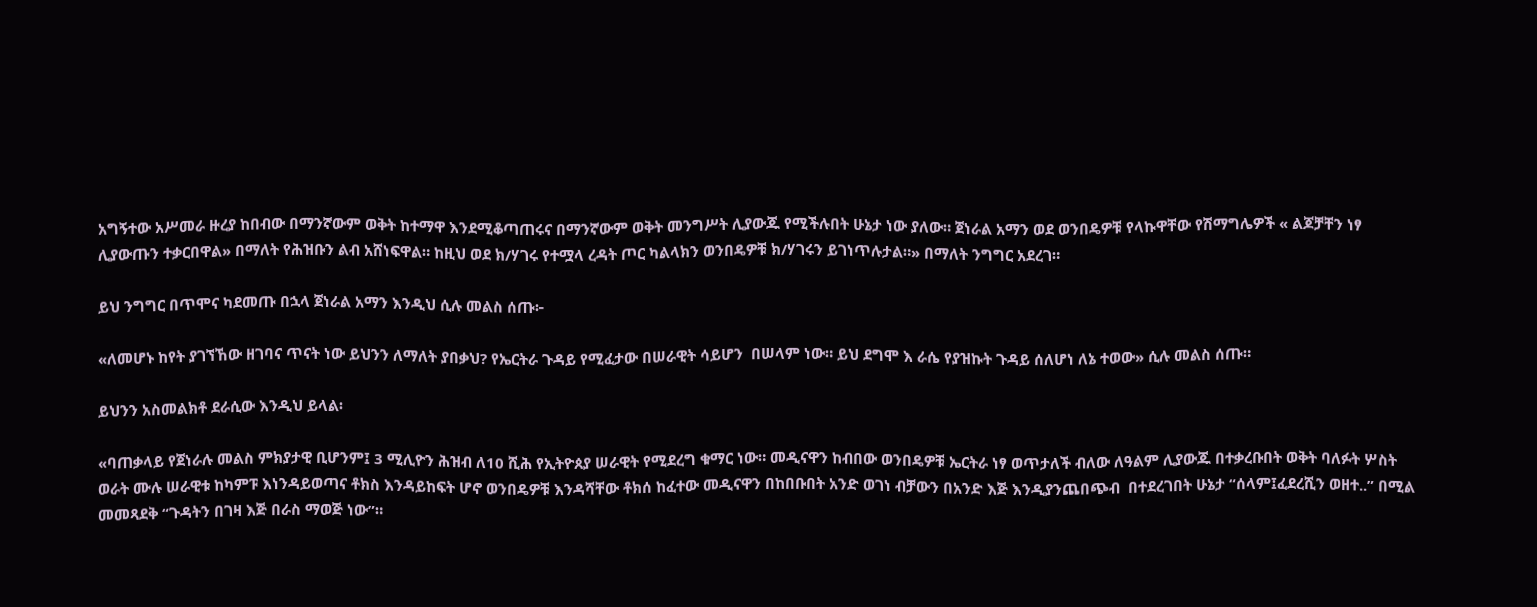አግኝተው አሥመራ ዙረያ ከበብው በማንኛውም ወቅት ከተማዋ እንደሚቆጣጠሩና በማንኛውም ወቅት መንግሥት ሊያውጁ የሚችሉበት ሁኔታ ነው ያለው። ጀነራል አማን ወደ ወንበዴዎቹ የላኩዋቸው የሽማግሌዎች « ልጆቻቸን ነፃ ሊያውጡን ተቃርበዋል» በማለት የሕዝቡን ልብ አሸነፍዋል። ከዚህ ወደ ክ/ሃገሩ የተሟላ ረዳት ጦር ካልላክን ወንበዴዎቹ ክ/ሃገሩን ይገነጥሉታል።» በማለት ንግግር አደረገ።

ይህ ንግግር በጥሞና ካደመጡ በኋላ ጀነራል አማን እንዲህ ሲሉ መልስ ሰጡ፦

«ለመሆኑ ከየት ያገኘኸው ዘገባና ጥናት ነው ይህንን ለማለት ያበቃህ? የኤርትራ ጉዳይ የሚፈታው በሠራዊት ሳይሆን  በሠላም ነው። ይህ ደግሞ እ ራሴ የያዝኩት ጉዳይ ሰለሆነ ለኔ ተወው» ሲሉ መልስ ሰጡ።

ይህንን አስመልክቶ ደራሲው እንዲህ ይላል፡

«ባጠቃላይ የጀነራሉ መልስ ምክያታዊ ቢሆንም፤ 3 ሚሊዮን ሕዝብ ለ10 ሺሕ የኢትዮጰያ ሠራዊት የሚደረግ ቁማር ነው። መዲናዋን ከብበው ወንበዴዎቹ ኤርትራ ነፃ ወጥታለች ብለው ለዓልም ሊያውጁ በተቃረቡበት ወቅት ባለፉት ሦስት ወራት ሙሉ ሠራዊቱ ከካምፑ እነንዳይወጣና ቶክስ እንዳይከፍት ሆኖ ወንበዴዎቹ እንዳሻቸው ቶክሰ ከፈተው መዲናዋን በከበቡበት አንድ ወገነ ብቻውን በአንድ እጅ እንዲያንጨበጭብ  በተደረገበት ሁኔታ “ሰላም፤ፈደረሺን ወዘተ..” በሚል መመጻደቅ “ጉዳትን በገዛ እጅ በራስ ማወጅ ነው”።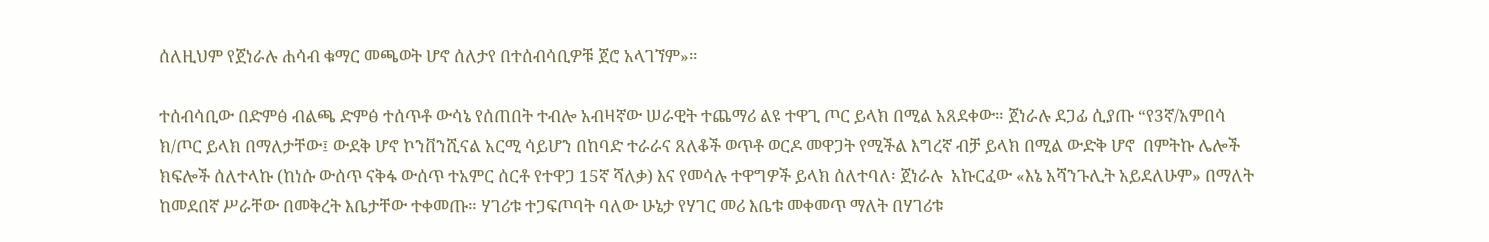ሰለዚህም የጀነራሉ ሐሳብ ቁማር መጫወት ሆኖ ሰለታየ በተሰብሳቢዎቹ ጀሮ አላገኘም»።

ተሰብሳቢው በድምፅ ብልጫ ድምፅ ተሰጥቶ ውሳኔ የሰጠበት ተብሎ አብዛኛው ሠራዊት ተጨማሪ ልዩ ተዋጊ ጦር ይላክ በሚል አጸደቀው። ጀነራሉ ደጋፊ ሲያጡ “የ3ኛ/አምበሳ ክ/ጦር ይላክ በማለታቸው፤ ውደቅ ሆኖ ኮንቨንሺናል አርሚ ሳይሆን በከባድ ተራራና ጸለቆች ወጥቶ ወርዶ መዋጋት የሚችል እግረኛ ብቻ ይላክ በሚል ውድቅ ሆኖ  በምትኩ ሌሎች ክፍሎች ሰለተላኩ (ከነሱ ውሰጥ ናቅፋ ውሰጥ ተአምር ሰርቶ የተዋጋ 15ኛ ሻለቃ) እና የመሳሉ ተዋግዎች ይላክ ሰለተባለ፡ ጀነራሉ  አኩርፈው «እኔ አሻንጉሊት አይደለሁም» በማለት ከመደበኛ ሥራቸው በመቅረት እቤታቸው ተቀመጡ። ሃገሪቱ ተጋፍጦባት ባለው ሁኔታ የሃገር መሪ እቤቱ መቀመጥ ማለት በሃገሪቱ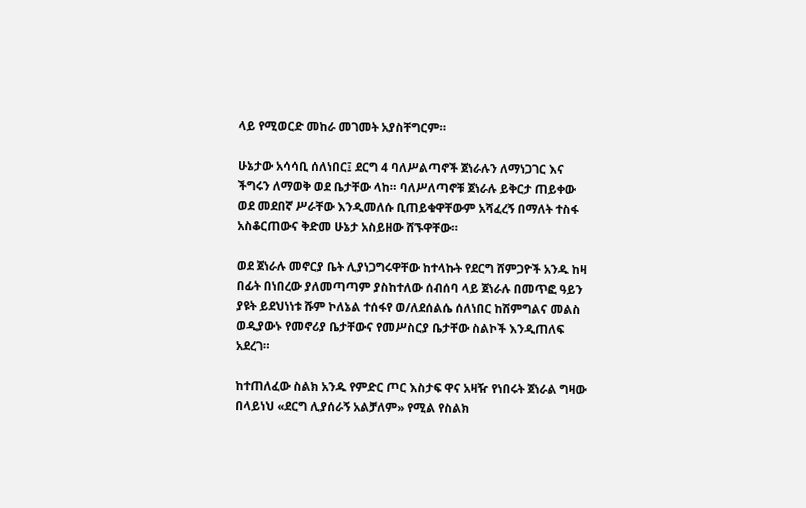ላይ የሚወርድ መከራ መገመት አያስቸግርም።

ሁኔታው አሳሳቢ ሰለነበር፤ ደርግ 4 ባለሥልጣኖች ጀነራሉን ለማነጋገር እና ችግሩን ለማወቅ ወደ ቤታቸው ላከ። ባለሥለጣኖቹ ጀነራሉ ይቅርታ ጠይቀው ወደ መደበኛ ሥራቸው እንዲመለሱ ቢጠይቁዋቸውም አሻፈረኝ በማለት ተስፋ አስቆርጠውና ቅድመ ሁኔታ አስይዘው ሸኙዋቸው።

ወደ ጀነራሉ መኖርያ ቤት ሊያነጋግሩዋቸው ከተላኩት የደርግ ሸምጋዮች አንዱ ከዛ በፊት በነበረው ያለመጣጣም ያስከተለው ሰብሰባ ላይ ጀነራሉ በመጥፎ ዓይን ያዩት ይደህነነቱ ሹም ኮለኔል ተሰፋየ ወ/ለደሰልሴ ሰለነበር ከሽምግልና መልስ ወዲያውኑ የመኖሪያ ቤታቸውና የመሥስርያ ቤታቸው ስልኮች እንዲጠለፍ አደረገ።

ከተጠለፈው ስልክ አንዱ የምድር ጦር እስታፍ ዋና አዛዥ የነበሩት ጀነራል ግዛው በላይነህ «ደርግ ሊያሰራኝ አልቻለም» የሚል የስልክ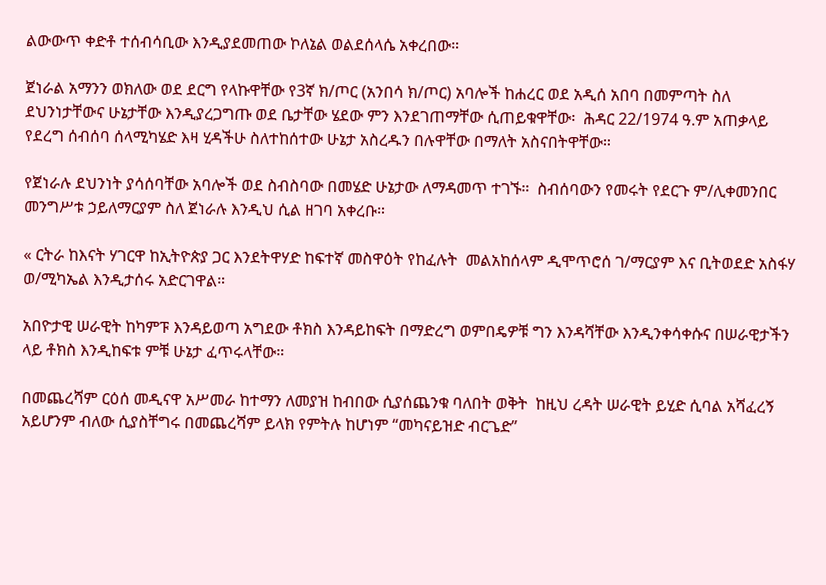ልውውጥ ቀድቶ ተሰብሳቢው እንዲያደመጠው ኮለኔል ወልደሰላሴ አቀረበው።

ጀነራል አማንን ወክለው ወደ ደርግ የላኩዋቸው የ3ኛ ክ/ጦር (አንበሳ ክ/ጦር) አባሎች ከሐረር ወደ አዲሰ አበባ በመምጣት ስለ ደህንነታቸውና ሁኔታቸው እንዲያረጋግጡ ወደ ቤታቸው ሄደው ምን እንደገጠማቸው ሲጠይቁዋቸው፡  ሕዳር 22/1974 ዓ.ም አጠቃላይ የደረግ ሰብሰባ ሰላሚካሄድ እዛ ሂዳችሁ ስለተከሰተው ሁኔታ አስረዱን በሉዋቸው በማለት አስናበትዋቸው።

የጀነራሉ ደህንነት ያሳሰባቸው አባሎች ወደ ስብስባው በመሄድ ሁኔታው ለማዳመጥ ተገኙ።  ስብሰባውን የመሩት የደርጉ ም/ሊቀመንበር መንግሥቱ ኃይለማርያም ስለ ጀነራሉ እንዲህ ሲል ዘገባ አቀረቡ።

« ርትራ ከእናት ሃገርዋ ከኢትዮጵያ ጋር እንደትዋሃድ ከፍተኛ መስዋዕት የከፈሉት  መልአከሰላም ዲሞጥሮሰ ገ/ማርያም እና ቢትወደድ አስፋሃ ወ/ሚካኤል እንዲታሰሩ አድርገዋል።

አበዮታዊ ሠራዊት ከካምፑ እንዳይወጣ አግደው ቶክስ እንዳይከፍት በማድረግ ወምበዴዎቹ ግን እንዳሻቸው እንዲንቀሳቀሱና በሠራዊታችን ላይ ቶክስ እንዲከፍቱ ምቹ ሁኔታ ፈጥሩላቸው።

በመጨረሻም ርዕሰ መዲናዋ አሥመራ ከተማን ለመያዝ ከብበው ሲያሰጨንቁ ባለበት ወቅት  ከዚህ ረዳት ሠራዊት ይሂድ ሲባል አሻፈረኝ አይሆንም ብለው ሲያስቸግሩ በመጨረሻም ይላክ የምትሉ ከሆነም “መካናይዝድ ብርጌድ”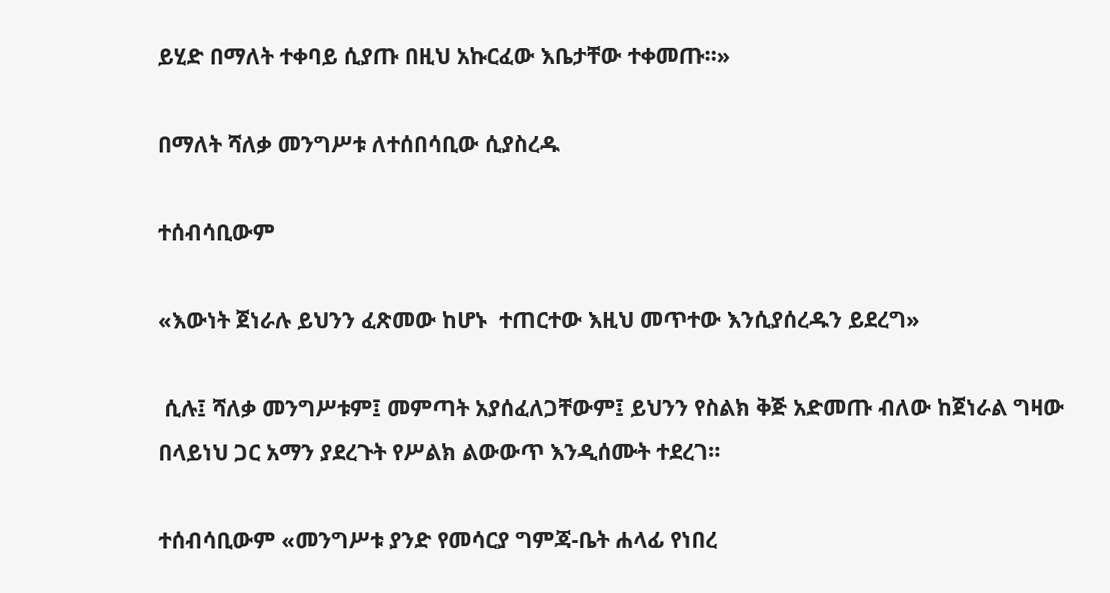ይሂድ በማለት ተቀባይ ሲያጡ በዚህ አኩርፈው እቤታቸው ተቀመጡ።»

በማለት ሻለቃ መንግሥቱ ለተሰበሳቢው ሲያስረዱ

ተሰብሳቢውም

«እውነት ጀነራሉ ይህንን ፈጽመው ከሆኑ  ተጠርተው እዚህ መጥተው እንሲያሰረዱን ይደረግ»

 ሲሉ፤ ሻለቃ መንግሥቱም፤ መምጣት አያሰፈለጋቸውም፤ ይህንን የስልክ ቅጅ አድመጡ ብለው ከጀነራል ግዛው በላይነህ ጋር አማን ያደረጉት የሥልክ ልውውጥ እንዲሰሙት ተደረገ።

ተሰብሳቢውም «መንግሥቱ ያንድ የመሳርያ ግምጃ-ቤት ሐላፊ የነበረ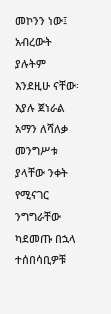መኮንን ነው፤ አብረውት ያሉትም እንደዚሁ ናቸው፡ እያሉ ጀነራል አማን ለሻለቃ መንግሥቱ ያላቸው ንቀት የሚናገር ንግግራቸው ካደመጡ በኋላ ተሰበሳቢዎቹ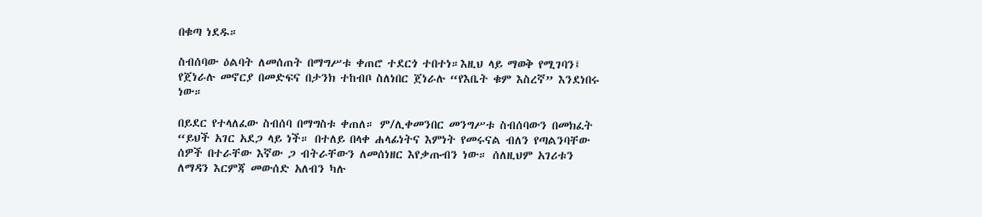በቁጣ ነደዱ።

ስብሰባው ዕልባት ለመሰጠት በማግሥቱ ቀጠሮ ተደርጎ ተበተነ።እዚህ ላይ ማወቅ የሚገባን፤ የጀነራሉ መኖርያ በመድፍና በታንክ ተከብቦ ስለነበር ጀነራሉ “የእቤት ቁም እስረኛ” እንደነበሩ ነው።

በይደር የተላለፈው ስብሰባ በማግስቱ ቀጠለ። ም/ሊቀመንበር መንግሥቱ ስብሰባውን በመክፈት “ይህች አገር አደጋ ላይ ነች። በተለይ በላቀ ሐላፊነትና እምነት የመሩናል ብለን የጣልንባቸው ሰዎች በተራቸው እኛው ጋ ብትራቸውን ለመሰነዘር እየቃጡብን ነው። ሰለዚህም አገሪቱን ለማዳን እርምጃ መውሰድ አለብን ካሉ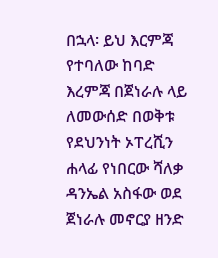በኋላ፡ ይህ እርምጃ የተባለው ከባድ እረምጃ በጀነራሉ ላይ ለመውሰድ በወቅቱ የደህንነት ኦፐረሺን ሐላፊ የነበርው ሻለቃ ዳንኤል አስፋው ወደ ጀነራሉ መኖርያ ዘንድ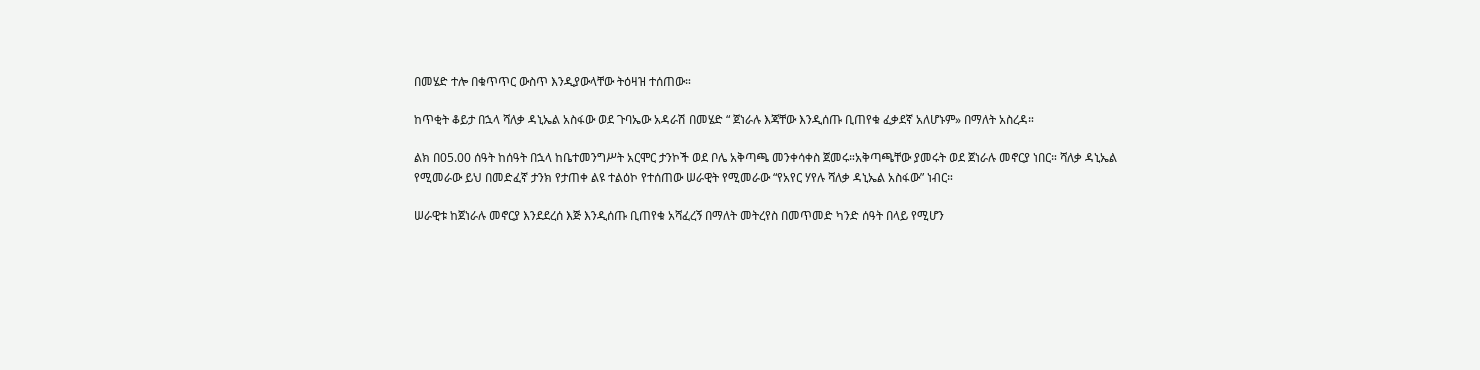በመሄድ ተሎ በቁጥጥር ውስጥ እንዲያውላቸው ትዕዛዝ ተሰጠው።

ከጥቂት ቆይታ በኋላ ሻለቃ ዳኒኤል አስፋው ወደ ጉባኤው አዳራሽ በመሄድ “ ጀነራሉ እጃቸው እንዲሰጡ ቢጠየቁ ፈቃደኛ አለሆኑም» በማለት አስረዳ።

ልክ በ05.00 ሰዓት ከሰዓት በኋላ ከቤተመንግሥት አርሞር ታንኮች ወደ ቦሌ አቅጣጫ መንቀሳቀስ ጀመሩ።አቅጣጫቸው ያመሩት ወደ ጀነራሉ መኖርያ ነበር። ሻለቃ ዳኒኤል የሚመራው ይህ በመድፈኛ ታንክ የታጠቀ ልዩ ተልዕኮ የተሰጠው ሠራዊት የሚመራው “የአየር ሃየሉ ሻለቃ ዳኒኤል አስፋው” ነብር።

ሠራዊቱ ከጀነራሉ መኖርያ እንደደረሰ እጅ እንዲሰጡ ቢጠየቁ አሻፈረኝ በማለት መትረየስ በመጥመድ ካንድ ሰዓት በላይ የሚሆን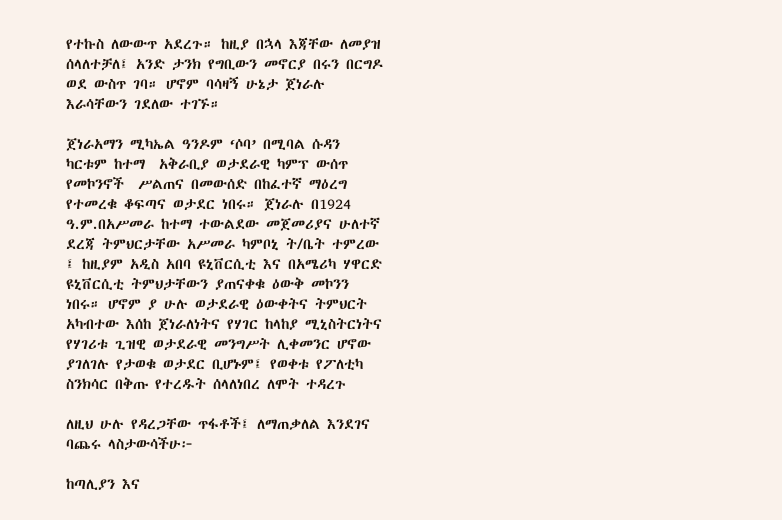የተኩስ ለውውጥ አደረጉ። ከዚያ በኋላ እጃቸው ለመያዝ ሰላለተቻለ፤ አንድ ታንክ የግቢውን መኖርያ በሩን በርግዶ ወደ ውስጥ ገባ። ሆኖም ባሳዛኝ ሁኔታ ጀነራሉ እራሳቸውን ገደለው ተገኙ።

ጀነራአማን ሚካኤል ዓንዶም ‘ሶባ’ በሚባል ሱዳን ካርቱም ከተማ  አቅራቢያ ወታደራዊ ካምፕ ውሰጥ የመኮንኖች  ሥልጠና በመውሰድ በከፈተኛ ማዕረግ የተመረቁ ቆፍጣና ወታደር ነበሩ። ጀነራሉ በ1924 ዓ.ም.በአሥመራ ከተማ ተውልደው መጀመሪያና ሁለተኛ ደረጃ ትምህርታቸው አሥመራ ካምቦኒ ት/ቤት ተምረው ፤ ከዚያም አዲስ አበባ ዩኒቨርሲቲ እና በአሜሪካ ሃዋርድ ዩኒቨርሲቲ ትምህታቸውን ያጠናቀቁ ዕውቅ መኮንን ነበሩ። ሆኖም ያ ሁሉ ወታደራዊ ዕውቀትና ትምህርት አካብተው እሰከ ጀነራለነትና የሃገር ከላከያ ሚኒስትርነትና የሃገሪቱ ጊዝዊ ወታደራዊ መንግሥት ሊቀመንር ሆኖው ያገለገሉ የታወቁ ወታደር ቢሆኑም፤ የወቀቱ የፖለቲካ ስንክሳር በቅጡ የተረዱት ሰላለነበረ ለሞት ተዳረጉ

ለዚህ ሁሉ የዳረጋቸው ጥፋቶች፤ ለማጠቃለል እንደገና ባጨሩ ላስታውሳችሁ፦

ከጣሊያን እና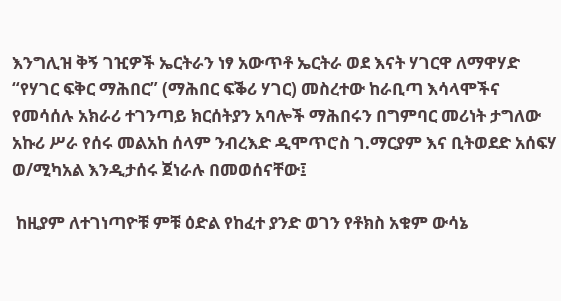እንግሊዝ ቅኝ ገዢዎች ኤርትራን ነፃ አውጥቶ ኤርትራ ወደ እናት ሃገርዋ ለማዋሃድ “የሃገር ፍቅር ማሕበር” (ማሕበር ፍቕሪ ሃገር) መስረተው ከራቢጣ እሳላሞችና የመሳሰሉ አክራሪ ተገንጣይ ክርሰትያን አባሎች ማሕበሩን በግምባር መሪነት ታግለው አኩሪ ሥራ የሰሩ መልአከ ሰላም ንብረእድ ዲሞጥሮስ ገ.ማርያም እና ቢትወደድ አሰፍሃ ወ/ሚካአል እንዲታሰሩ ጀነራሉ በመወሰናቸው፤

 ከዚያም ለተገነጣዮቹ ምቹ ዕድል የከፈተ ያንድ ወገን የቶክስ አቁም ውሳኔ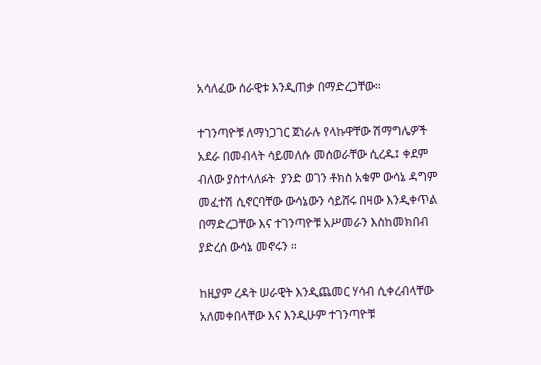አሳለፈው ሰራዊቱ እንዲጠቃ በማድረጋቸው።

ተገንጣዮቹ ለማነጋገር ጀነራሉ የላኩዋቸው ሽማግሌዎች አደራ በመብላት ሳይመለሱ መሰወራቸው ሲረዱ፤ ቀደም ብለው ያስተላለፉት  ያንድ ወገን ቶክስ አቁም ውሳኔ ዳግም መፈተሽ ሲኖርባቸው ውሳኔውን ሳይሸሩ በዛው እንዲቀጥል በማድረጋቸው እና ተገንጣዮቹ አሥመራን እስከመክበብ ያድረሰ ውሳኔ መኖሩን ።

ከዚያም ረዳት ሠራዊት እንዲጨመር ሃሳብ ሲቀረብላቸው አለመቀበላቸው እና እንዲሁም ተገንጣዮቹ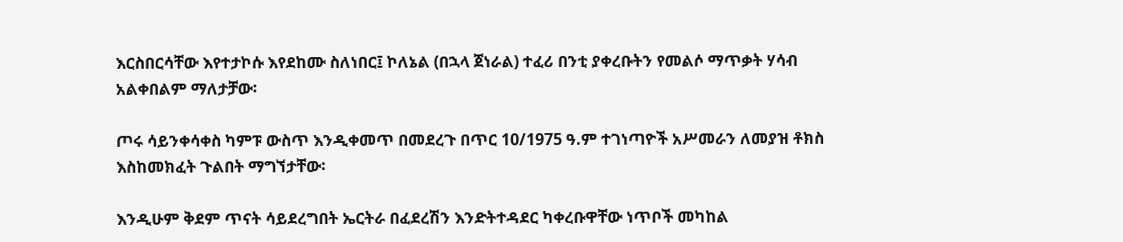እርስበርሳቸው እየተታኮሱ እየደከሙ ስለነበር፤ ኮለኔል (በኋላ ጀነራል) ተፈሪ በንቲ ያቀረቡትን የመልሶ ማጥቃት ሃሳብ አልቀበልም ማለታቻው፡

ጦሩ ሳይንቀሳቀስ ካምፑ ውስጥ እንዲቀመጥ በመደረጉ በጥር 10/1975 ዓ.ም ተገነጣዮች አሥመራን ለመያዝ ቶክስ እስከመክፈት ጉልበት ማግኘታቸው፡

እንዲሁም ቅደም ጥናት ሳይደረግበት ኤርትራ በፈደረሽን እንድትተዳደር ካቀረቡዋቸው ነጥቦች መካከል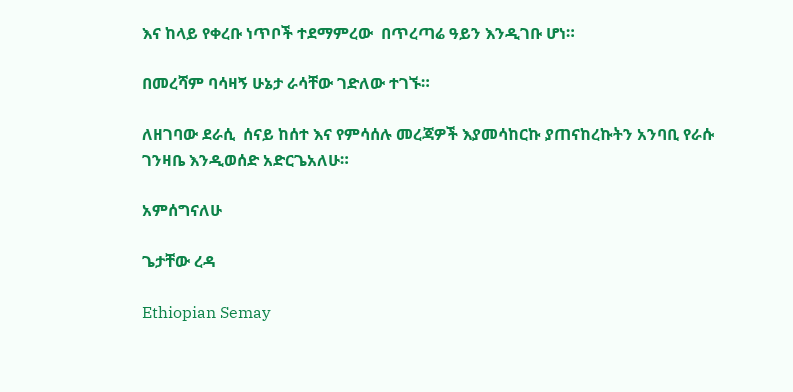እና ከላይ የቀረቡ ነጥቦች ተደማምረው  በጥረጣሬ ዓይን እንዲገቡ ሆነ።

በመረሻም ባሳዛኝ ሁኔታ ራሳቸው ገድለው ተገኙ።

ለዘገባው ደራሲ  ሰናይ ከሰተ እና የምሳሰሉ መረጃዎች እያመሳከርኩ ያጠናከረኩትን አንባቢ የራሱ ገንዛቤ እንዲወሰድ አድርጌአለሁ።

አምሰግናለሁ

ጌታቸው ረዳ

Ethiopian Semay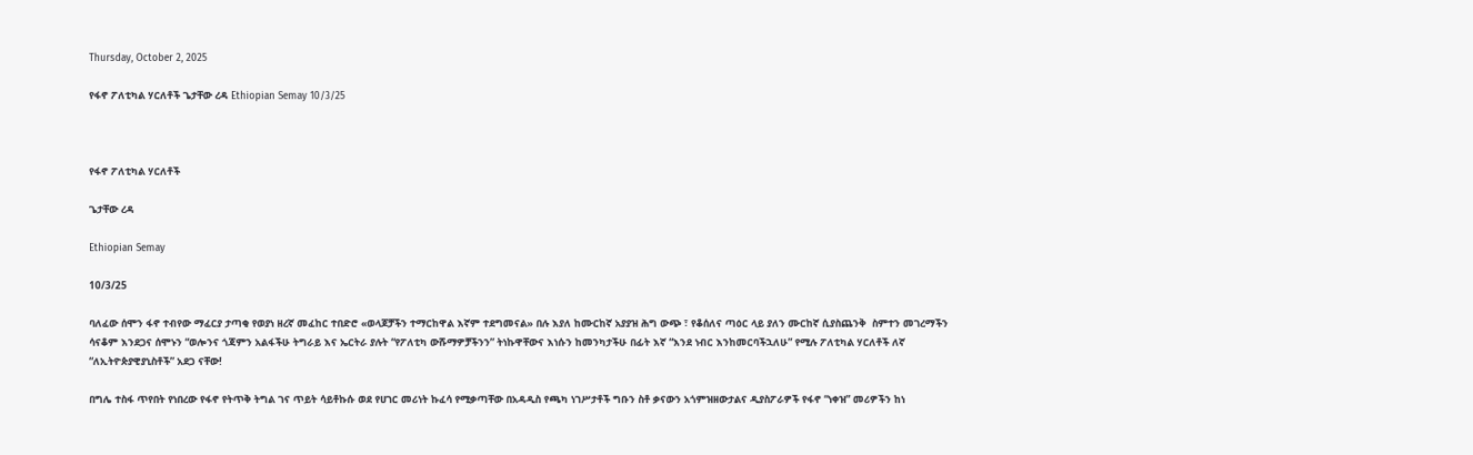Thursday, October 2, 2025

የፋኖ ፖለቲካል ሃርለቶች ጌታቸው ረዳ Ethiopian Semay 10/3/25



የፋኖ ፖለቲካል ሃርለቶች

ጌታቸው ረዳ

Ethiopian Semay

10/3/25

ባለፈው ሰሞን ፋኖ ተብየው ማፈርያ ታጣቂ የወያነ ዘረኛ መፈከር ተበድሮ «ወላጆቻችን ተማርከዋል እኛም ተደግመናል» በሉ እያለ ከሙርከኛ አያያዝ ሕግ ውጭ ፣ የቆሰለና ጣዕር ላይ ያለን ሙርከኛ ሲያስጨንቅ  ስምተን መገረማችን ሳናቆም እንደጋና ሰሞኑን “ወሎንና ጎጃምን አልፋችሁ ትግራይ እና ኤርትራ ያሉት “የፖለቲካ ውሹማዎቻችንን” ትነኩዋቸውና እነሱን ከመንካታችሁ በፊት እኛ “እንደ ነብር እንከመርባችኋለሁ” የሚሉ ፖለቲካል ሃርለቶች ለኛ “ለኢትዮጵያዊያኒስቶች” አደጋ ናቸው!

በግሌ ተስፋ ጥየበት የነበረው የፋኖ የትጥቅ ትግል ገና ጥይት ሳይቶኩሱ ወደ የሀገር መሪነት ኩፈሳ የሚቃጣቸው በአዳዲስ የጫካ ነገሥታቶች ግቡን ስቶ ቃናውን አጎምዝዘውታልና ዲያስፖራዎች የፋኖ “ነቀዝ” መሪዎችን ከነ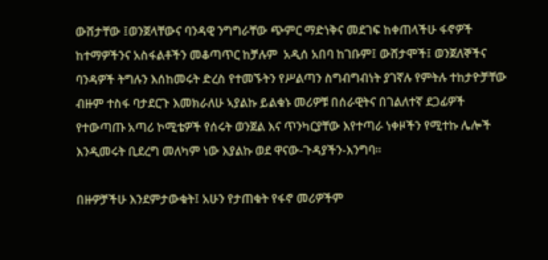ውሸታቸው ፤ወንጀላቸውና ባንዳዊ ንግግራቸው ጭምር ማድነቅና መደገፍ ከቀጠላችሁ ፋኖዎች ከተማዎችንና አስፋልቶችን መቆጣጥር ከቻሉም  አዲሰ አበባ ከገቡም፤ ውሸታሞች፤ ወንጀለኞችና ባንዳዎች ትግሉን እሰከመሩት ድረስ የተመኙትን የሥልጣን ስግብግብነት ያገኛሉ የምትሉ ተከታዮቻቸው ብዙም ተስፋ ባታደርጉ እመክራለሁ ኣያልኩ ይልቁኑ መሪዎቹ በሰራዊትና በገልለተኛ ደጋፊዎች የተውጣጡ አጣሪ ኮሚቴዎች የሰሩት ወንጀል እና ጥንካርያቸው እየተጣራ ነቀዞችን የሚተኩ ሌሎች እንዲመሩት ቢደረግ መለካም ነው እያልኩ ወደ ዋናው-ጉዳያችን-እንግባ።

በዙዎቻችሁ እንደምታውቁት፤ አሁን የታጠቁት የፋኖ መሪዎችም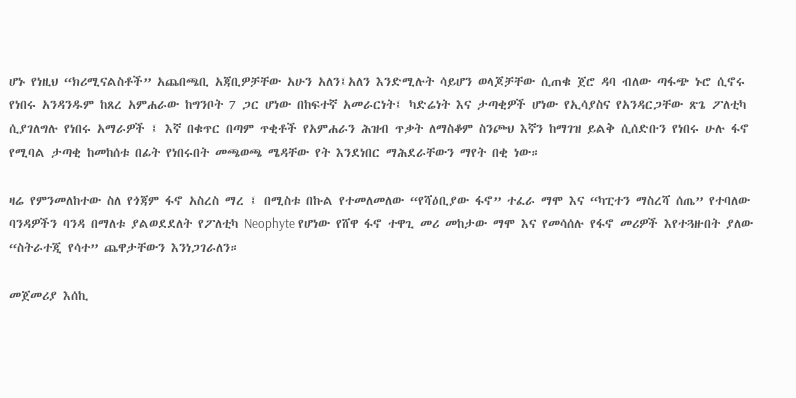ሆኑ የነዚህ “ክሪሚናልስቶች” አጨበጫቢ አጃቢዎቻቸው አሁን አለን፤አለን እንድሚሉት ሳይሆን ወላጆቻቸው ሲጠቁ ጀሮ ዳባ ብለው ጣፋጭ ኑሮ ሲኖሩ የነበሩ አንዳንዱም ከጸረ አምሐራው ከግንቦት 7 ጋር ሆነው በከፍተኛ አመራርነት፤ ካድሬነት እና ታጣቂዎች ሆነው የኢሳያስና የአንዳርጋቸው ጽጌ ፖለቲካ ሲያገለግሉ የነበሩ አማራዎች ፤ እኛ በቁጥር በጣም ጥቂቶች የአምሐራን ሕዝብ ጥቃት ለማስቆም ስንጮህ እኛን ከማገዝ ይልቅ ሲሰድቡን የነበሩ ሁሉ ፋኖ የሚባል ታጣቂ ከመከሰቱ በፊት የነበሩበት መጫወጫ ሜዳቸው የት እንደነበር ማሕደራቸውን ማየት በቂ ነው።

ዛሬ የምንመለከተው ስለ የጎጃም ፋኖ አስረስ ማረ ፤ በሚስቱ በኩል የተመለመለው “የሻዕቢያው ፋኖ” ተፈራ ማሞ እና “ካፒተን ማስረሻ ሰጤ” የተባለው ባንዳዎችን ባንዳ በማለቱ ያልወደደለት የፖለቲካ Neophyte የሆነው የሸዋ ፋኖ ተዋጊ መሪ መከታው ማሞ እና የመሳሰሉ የፋኖ መሪዎች እየተጓዙበት ያለው “ስትራተጂ የሳተ” ጨዋታቸውን እንነጋገራለን።

መጀመሪያ እሰኪ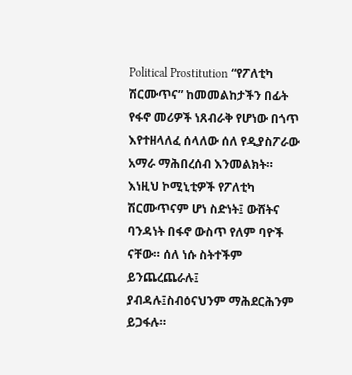Political Prostitution “የፖለቲካ ሽርሙጥና” ከመመልከታችን በፊት የፋኖ መሪዎች ነጸብራቅ የሆነው በጎጥ እየተዘላለፈ ሰላለው ሰለ የዲያስፖራው አማራ ማሕበረሰብ እንመልክት። እነዚህ ኮሚኒቲዎች የፖለቲካ ሽርሙጥናም ሆነ ስድነት፤ ውሸትና ባንዳነት በፋኖ ውስጥ የለም ባዮች ናቸው። ሰለ ነሱ ስትተችም ይንጨረጨራሉ፤ ያብዳሉ፤ስብዕናህንም ማሕደርሕንም ይጋፋሉ።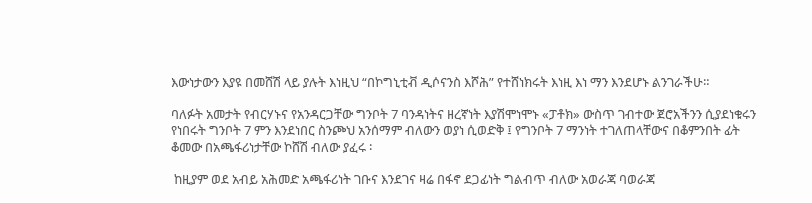እውነታውን እያዩ በመሸሽ ላይ ያሉት እነዚህ “በኮግኒቲቭ ዲሶናንስ እሾሕ” የተሸነክሩት እነዚ እነ ማን እንደሆኑ ልንገራችሁ።

ባለፉት አመታት የብርሃኑና የአንዳርጋቸው ግንቦት 7 ባንዳነትና ዘረኛነት እያሽሞነሞኑ «ፓቶክ» ውስጥ ገብተው ጀሮአችንን ሲያደነቁሩን የነበሩት ግንቦት 7 ምን እንደነበር ስንጮህ አንሰማም ብለውን ወያነ ሲወድቅ ፤ የግንቦት 7 ማንነት ተገለጠላቸውና በቆምንበት ፊት ቆመው በአጫፋሪነታቸው ኮሸሽ ብለው ያፈሩ ፡

 ከዚያም ወደ አብይ አሕመድ አጫፋሪነት ገቡና እንደገና ዛሬ በፋኖ ደጋፊነት ግልብጥ ብለው አወራጃ ባወራጃ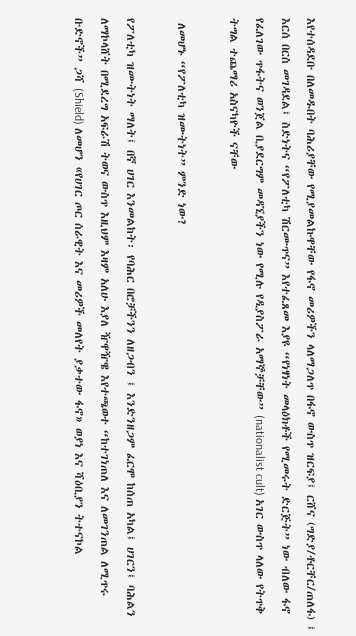እየተሰዳደቡ በለመዱበት ባሕሪያቸው የሚያመልኩዋቸው የፋኖ መሪዎችን ላለማጋለጥ በፋኖ ውስጥ ዝርፍያ፤ ርሸና (ግድያ/ቶርቸር/ጠለፋ) ፤ እርሰ በርስ መገዳደል፤ ስድነትና “የፖለቲካ ሽርሙጥና” እየተፈጸመ እያዩ “የነፃነት መላዕክቶች የሚመሩት ድርጅት” ነው ብለው ፋኖ የፈለገው ጥፋትና ወንጀል ቢያደርግም መዳኚያችን ነው የሚሉ የዲያስፖራ አማኞቻቸው” (nationalist cult) አገር ውስጥ ላለው የትጥቅ ትግል ተጨማሪ አስናካዮች ናቸው

 ለመሆኑ “የፖለቲካ ዝሙትነት” ምንድ ነው?

የፖለቲካ ዝሙትነት ማለት፤ በኛ ሀገር እንመልከት፡ የባሕር በሮቻችንን ለዘጋብን ፤ እንድንዘጋም ፈርሞ ከሰጠ አካል፤ ሀገርን፤ ባሕልን ለማኮላሸት በሚደረግ አፍራሽ ትወና ውስጥ እዚህም እዛም አለሁ እያለ ዥዋዥዌ እየተጫወተ “ከተገነጠለ እና ለመገንጠል ለሚጥሩ ቡድኖች” ጋሻ (Shield) ለመሆን «የሀገር ጦር ሰራዊት እና መሪዎች መለየት ያቃተው ፋኖ» ወያነ እና ሻዕቢያን ትተናኮል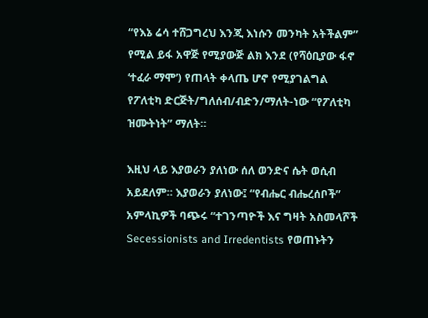“የእኔ ሬሳ ተሸጋግረህ እንጂ እነሱን መንካት አትችልም” የሚል ይፋ አዋጅ የሚያውጅ ልክ እንደ (የሻዕቢያው ፋኖ ‘ተፈራ ማሞ’) የጠላት ቀላጤ ሆኖ የሚያገልግል የፖለቲካ ድርጅት/ግለሰብ/ብድን/ማለት-ነው “የፖለቲካ ዝሙትነት” ማለት።

እዚህ ላይ እያወራን ያለነው ሰለ ወንድና ሴት ወሲብ አይደለም። እያወራን ያለነው፤ “የብሔር ብሔረሰቦች” አምላኪዎች ባጭሩ “ተገንጣዮች እና ግዛት አስመላሾች Secessionists and Irredentists የወጠኑትን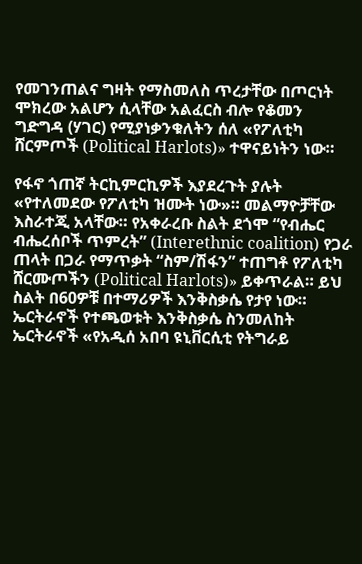የመገንጠልና ግዛት የማስመለስ ጥረታቸው በጦርነት ሞክረው አልሆን ሲላቸው አልፈርስ ብሎ የቆመን ግድግዳ (ሃገር) የሚያነቃንቁለትን ሰለ «የፖለቲካ ሸርምጦች (Political Harlots)» ተዋናይነትን ነው።

የፋኖ ጎጠኛ ትርኪምርኪዎች እያደረጉት ያሉት «የተለመደው የፖለቲካ ዝሙት ነው»። መልማዮቻቸው እስራተጂ አላቸው። የአቀራረቡ ስልት ደጎሞ “የብሔር ብሔረሰቦች ጥምረት” (Interethnic coalition) የጋራ ጠላት በጋራ የማጥቃት “ስም/ሽፋን” ተጠግቶ የፖለቲካ ሸርሙጦችን (Political Harlots)» ይቀጥራል። ይህ ስልት በ60ዎቹ በተማሪዎች እንቅስቃሴ የታየ ነው። ኤርትራኖች የተጫወቱት እንቅስቃሴ ስንመለከት ኤርትራኖች «የአዲሰ አበባ ዩኒቨርሲቲ የትግራይ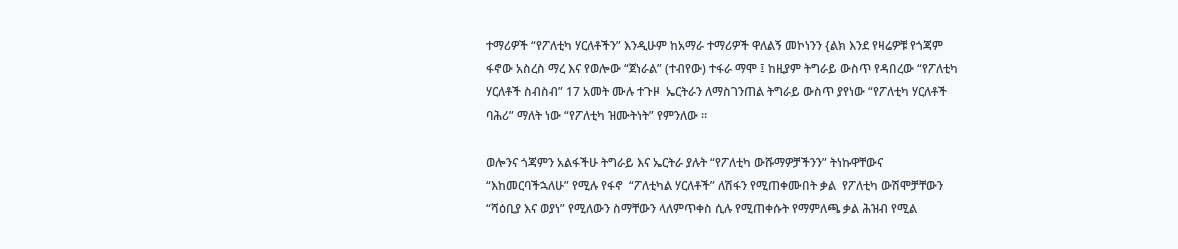ተማሪዎች “የፖለቲካ ሃርለቶችን” እንዲሁም ከአማራ ተማሪዎች ዋለልኝ መኮነንን {ልክ እንደ የዛሬዎቹ የጎጃም ፋኖው አስረስ ማረ እና የወሎው “ጀነራል” (ተብየው) ተፋራ ማሞ ፤ ከዚያም ትግራይ ውስጥ የዳበረው “የፖለቲካ ሃርለቶች ስብስብ” 17 አመት ሙሉ ተጉዞ  ኤርትራን ለማስገንጠል ትግራይ ውስጥ ያየነው “የፖለቲካ ሃርለቶች ባሕሪ” ማለት ነው “የፖለቲካ ዝሙትነት” የምንለው ።

ወሎንና ጎጃምን አልፋችሁ ትግራይ እና ኤርትራ ያሉት “የፖለቲካ ውሹማዎቻችንን” ትነኩዋቸውና “እከመርባችኋለሁ” የሚሉ የፋኖ  “ፖለቲካል ሃርለቶች” ለሽፋን የሚጠቀሙበት ቃል  የፖለቲካ ውሽሞቻቸውን “ሻዕቢያ እና ወያነ” የሚለውን ስማቸውን ላለምጥቀስ ሲሉ የሚጠቀሱት የማምለጫ ቃል ሕዝብ የሚል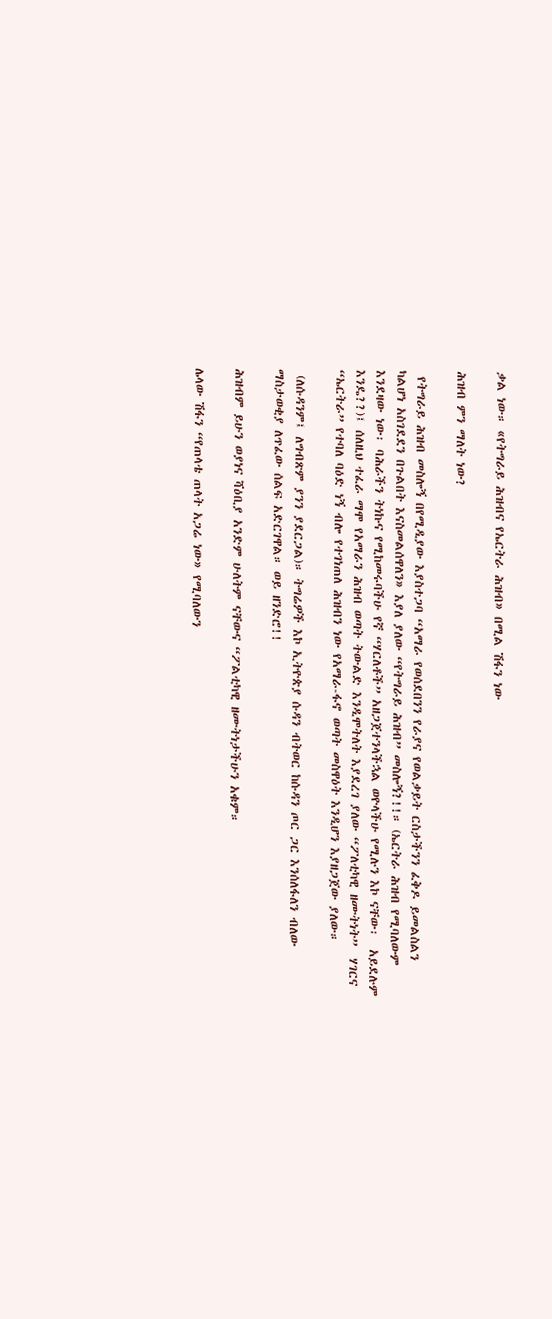ቃል ነው። «የትግራይ ሕዝብና የኤርትራ ሕዝብ» በሚል ሽፋን ነው

ሕዝብ ምን ማለት ነው?

 የትግራይ ሕዝብ መስሎኝ በየሚዲያው እያስተጋባ “አማራ የወሰደበንን የራያና የወልቃይት ርስታችንን ፈቅዶ ይመልስልን ካልሆነ አስገደደን በጉልበት እናስመልሰዋለን» እያለ ያለው “የትግራይ ሕዝብ” መስሎኝ?!!። (ኤርትራ ሕዝብ የሚባለውም እንደዛው ነው፡ ባሕራችን ትነኩና የሚከመሩባችሁ የኛ “ሃርለቶች” አዘጋጀተንላችኋል ወዮላችሁ የሚሉን እኮ ናቸው፡  አይደሉም እንዴ??)፤ ሰለዚህ ተፈራ ማሞ የአማራን ሕዝብ ወጣት ትውልድ እንዲሞትለት እያደረገ ያለው “ፖለቲካዊ ዘሙትነት”  ሃገርና “ኤርትራ” የተባለ ባዕድ ነኝ ብሎ የተገነጠለ ሕዝብን ነው የአማራ-ፋኖ ወጣት መስዋዕት እንዲሆን እያዘጋጀው ያለው።

 (ለሱዳንም፤ ለግብጽም ያንን ያደርጋል)። ትግሬዎች እኮ ኢትዮጵያ ሱዳን ብትወር ከሱዳን ጦር ጋር እንሰለፋለን ብለው ማስታወቂያ ለጥፈው ሰልፍ አድርገዋል። ወይ ዘንድሮ!!

ሕዝብም ይሁን ወያነና ሻዕቢያ አንድም ሁለትም ናቸውና “ፖልቲካዊ ዘሙትነታችሁን አቁም።

ሌላው ሽፋን “የጠላቴ ጠላት አጋሬ ነው» የሚባለውን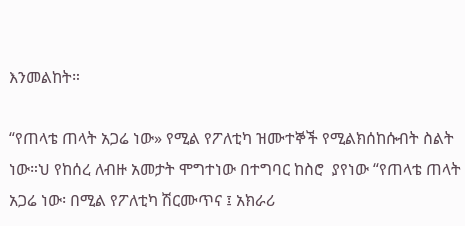እንመልከት።

“የጠላቴ ጠላት አጋሬ ነው» የሚል የፖለቲካ ዝሙተኞች የሚልክሰከሱብት ስልት ነው።ህ የከሰረ ለብዙ አመታት ሞግተነው በተግባር ከስሮ  ያየነው “የጠላቴ ጠላት አጋሬ ነው፡ በሚል የፖለቲካ ሽርሙጥና ፤ አክራሪ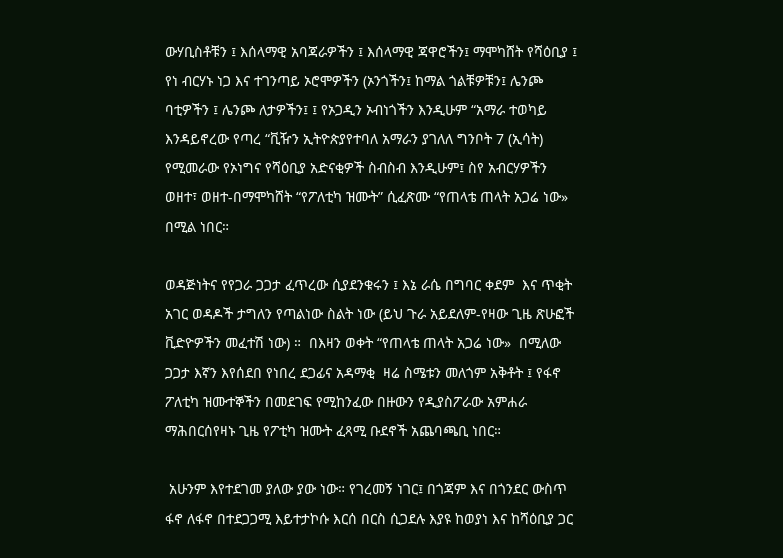ውሃቢስቶቹን ፤ እሰላማዊ አባጃራዎችን ፤ እሰላማዊ ጃዋሮችን፤ ማሞካሸት የሻዕቢያ ፤ የነ ብርሃኑ ነጋ እና ተገንጣይ ኦሮሞዎችን (ኦንጎችን፤ ከማል ጎልቹዎቹን፤ ሌንጮ ባቲዎችን ፤ ሌንጮ ለታዎችን፤ ፤ የኦጋዲን ኦብነጎችን እንዲሁም “አማራ ተወካይ እንዳይኖረው የጣረ “ቪዥን ኢትዮጵያየተባለ አማራን ያገለለ ግንቦት 7 (ኢሳት) የሚመራው የኦነግና የሻዕቢያ አድናቂዎች ስብስብ እንዲሁም፤ ስየ አብርሃዎችን ወዘተ፣ ወዘተ-በማሞካሸት “የፖለቲካ ዝሙት” ሲፈጽሙ “የጠላቴ ጠላት አጋሬ ነው» በሚል ነበር።

ወዳጅነትና የየጋራ ጋጋታ ፈጥረው ሲያደንቁሩን ፤ እኔ ራሴ በግባር ቀደም  እና ጥቂት አገር ወዳዶች ታግለን የጣልነው ስልት ነው (ይህ ጉራ አይደለም-የዛው ጊዜ ጽሁፎች ቪድዮዎችን መፈተሽ ነው) ።  በእዛን ወቀት “የጠላቴ ጠላት አጋሬ ነው»  በሚለው ጋጋታ እኛን እየሰደበ የነበረ ደጋፊና አዳማቂ  ዛሬ ስሜቱን መለጎም አቅቶት ፤ የፋኖ ፖለቲካ ዝሙተኞችን በመደገፍ የሚከንፈው በዙውን የዲያስፖራው አምሐራ ማሕበርሰየዛኑ ጊዜ የፖቲካ ዝሙት ፈጻሚ ቡደኖች አጨባጫቢ ነበር።

 አሁንም እየተደገመ ያለው ያው ነው። የገረመኝ ነገር፤ በጎጃም እና በጎንደር ውስጥ ፋኖ ለፋኖ በተደጋጋሚ እይተታኮሱ እርሰ በርስ ሲጋደሉ እያዩ ከወያነ እና ከሻዕቢያ ጋር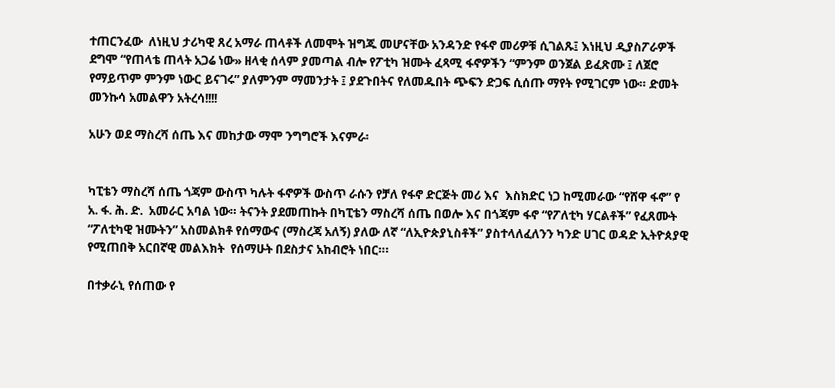ተጠርንፈው  ለነዚህ ታሪካዊ ጸረ አማራ ጠላቶች ለመሞት ዝግጁ መሆናቸው አንዳንድ የፋኖ መሪዎቹ ሲገልጹ፤ እነዚህ ዲያስፖራዎች ደግሞ “የጠላቴ ጠላት አጋሬ ነው» ዘላቂ ሰላም ያመጣል ብሎ የፖቲካ ዝሙት ፈጻሚ ፋኖዎችን “ምንም ወንጀል ይፈጽሙ ፤ ለጀሮ የማይጥም ምንም ነውር ይናገሩ” ያለምንም ማመንታት ፤ ያደጉበትና የለመዱበት ጭፍን ድጋፍ ሲሰጡ ማየት የሚገርም ነው። ድመት መንኩሳ አመልዋን አትረሳ!!!!

አሁን ወደ ማስረሻ ሰጤ እና መከታው ማሞ ንግግሮች እናምራ፡


ካፒቴን ማስረሻ ሰጤ ጎጃም ውስጥ ካሉት ፋኖዎች ውስጥ ራሱን የቻለ የፋኖ ድርጅት መሪ እና  እስክድር ነጋ ከሚመራው “የሸዋ ፋኖ” የ አ. ፋ. ሕ. ድ.  አመራር አባል ነው። ትናንት ያደመጠኩት በካፒቴን ማስረሻ ሰጤ በወሎ እና በጎጃም ፋኖ “የፖለቲካ ሃርልቶች” የፈጸሙት “ፖለቲካዊ ዝሙትን” አስመልክቶ የሰማውና (ማስረጃ አለኝ) ያለው ለኛ “ለኢዮጵያኒስቶች” ያስተላለፈለንን ካንድ ሀገር ወዳድ ኢትዮጰያዊ የሚጠበቅ አርበኛዊ መልእክት  የሰማሁት በደስታና አከብሮት ነበር።፡

በተቃራኒ የሰጠው የ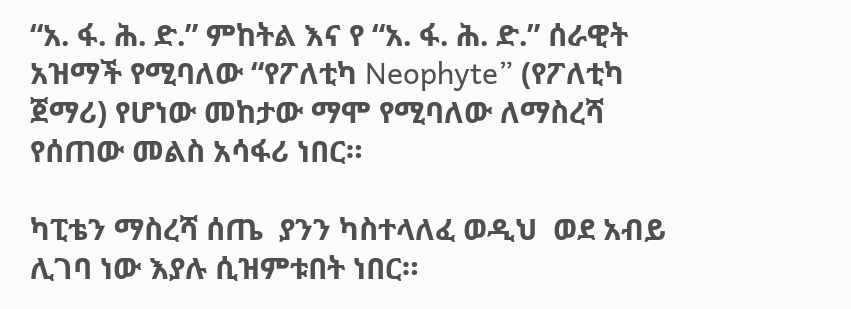“አ. ፋ. ሕ. ድ.” ምከትል እና የ “አ. ፋ. ሕ. ድ.” ሰራዊት አዝማች የሚባለው “የፖለቲካ Neophyte” (የፖለቲካ ጀማሪ) የሆነው መከታው ማሞ የሚባለው ለማስረሻ የሰጠው መልስ አሳፋሪ ነበር።

ካፒቴን ማስረሻ ሰጤ  ያንን ካስተላለፈ ወዲህ  ወደ አብይ ሊገባ ነው እያሉ ሲዝምቱበት ነበር።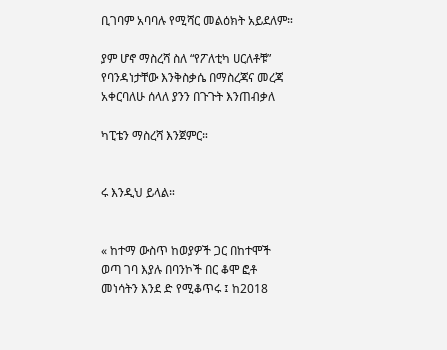ቢገባም አባባሉ የሚሻር መልዕክት አይደለም።

ያም ሆኖ ማስረሻ ስለ “የፖለቲካ ሀርለቶቹ” የባንዳነታቸው እንቅስቃሴ በማስረጃና መረጃ አቀርባለሁ ሰላለ ያንን በጉጉት እንጠብቃለ

ካፒቴን ማስረሻ እንጀምር።


ሩ እንዲህ ይላል።


« ከተማ ውስጥ ከወያዎች ጋር በከተሞች ወጣ ገባ እያሉ በባንኮች በር ቆሞ ፎቶ መነሳትን እንደ ድ የሚቆጥሩ ፤ ከ2018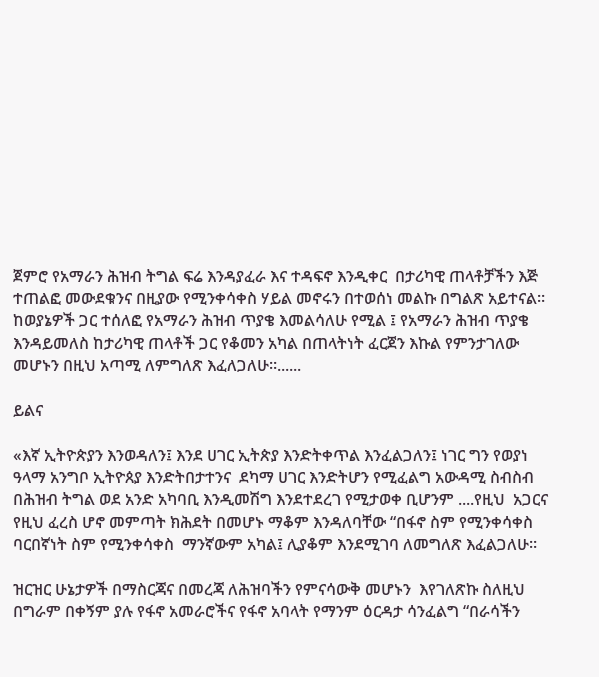ጀምሮ የአማራን ሕዝብ ትግል ፍሬ እንዳያፈራ እና ተዳፍኖ እንዲቀር  በታሪካዊ ጠላቶቻችን እጅ ተጠልፎ መውደቁንና በዚያው የሚንቀሳቀስ ሃይል መኖሩን በተወሰነ መልኩ በግልጽ አይተናል። ከወያኔዎች ጋር ተሰለፎ የአማራን ሕዝብ ጥያቄ እመልሳለሁ የሚል ፤ የአማራን ሕዝብ ጥያቄ እንዳይመለስ ከታሪካዊ ጠላቶች ጋር የቆመን አካል በጠላትነት ፈርጀን እኩል የምንታገለው መሆኑን በዚህ አጣሚ ለምግለጽ እፈለጋለሁ።......

ይልና

«እኛ ኢትዮጵያን እንወዳለን፤ እንደ ሀገር ኢትጵያ እንድትቀጥል እንፈልጋለን፤ ነገር ግን የወያነ ዓላማ አንግቦ ኢትዮጰያ እንድትበታተንና  ደካማ ሀገር እንድትሆን የሚፈልግ አውዳሚ ስብስብ በሕዝብ ትግል ወደ አንድ አካባቢ እንዲመሽግ እንደተደረገ የሚታወቀ ቢሆንም ....የዚህ  አጋርና የዚህ ፈረስ ሆኖ መምጣት ክሕደት በመሆኑ ማቆም እንዳለባቸው “በፋኖ ስም የሚንቀሳቀስ ባርበኛነት ስም የሚንቀሳቀስ  ማንኛውም አካል፤ ሊያቆም እንደሚገባ ለመግለጽ እፈልጋለሁ።

ዝርዝር ሁኔታዎች በማስርጃና በመረጃ ለሕዝባችን የምናሳውቅ መሆኑን  እየገለጽኩ ስለዚህ በግራም በቀኝም ያሉ የፋኖ አመራሮችና የፋኖ አባላት የማንም ዕርዳታ ሳንፈልግ “በራሳችን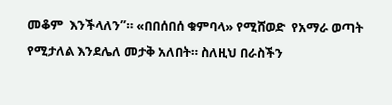መቆም  እንችላለን”። «በበሰበሰ ቁምባላ» የሚሸወድ  የአማራ ወጣት የሚታለል እንደሌለ መታቅ አለበት። ስለዚህ በራስችን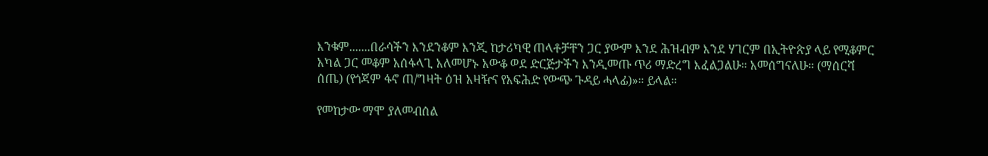እንቁም.......በራሳችን እንደንቆም እንጂ ከታሪካዊ ጠላቶቻቸን ጋር ያውም እንደ ሕዝብም እንደ ሃገርም በኢትዮጵያ ላይ የሚቆምር አካል ጋር መቆም አሰፋላጊ አለመሆኑ አውቆ ወደ ድርጅታችን እንዲመጡ ጥሪ ማድረግ እፈልጋልሁ። አመሰግናለሁ። (ማሰርሻ ሰጤ) (የጎጃም ፋኖ ጠ/ግዛት ዕዝ አዛዥና የአፍሕድ የውጭ ጉዳይ ሓላፊ)»። ይላል።

የመከታው ማሞ ያለመብሰል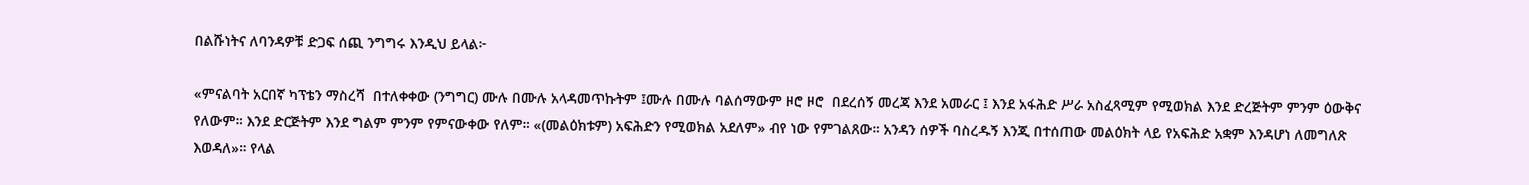በልሹነትና ለባንዳዎቹ ድጋፍ ሰጪ ንግግሩ እንዲህ ይላል፦

«ምናልባት አርበኛ ካፕቴን ማስረሻ  በተለቀቀው (ንግግር) ሙሉ በሙሉ አላዳመጥኩትም ፤ሙሉ በሙሉ ባልሰማውም ዞሮ ዞሮ  በደረሰኝ መረጃ እንደ አመራር ፤ እንደ አፋሕድ ሥራ አስፈጻሚም የሚወክል እንደ ድረጅትም ምንም ዕውቅና የለውም። እንደ ድርጅትም እንደ ግልም ምንም የምናውቀው የለም። «(መልዕክቱም) አፍሕድን የሚወክል አደለም» ብየ ነው የምገልጸው። አንዳን ሰዎች ባስረዱኝ እንጂ በተሰጠው መልዕክት ላይ የአፍሕድ አቋም እንዳሆነ ለመግለጽ እወዳለ»። የላል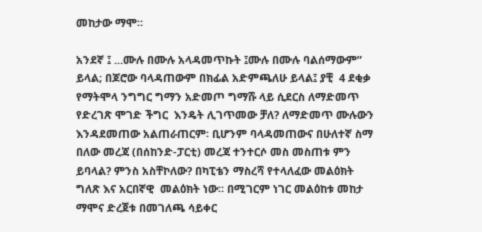መከታው ማሞ።

አንደኛ ፤ ...ሙሉ በሙሉ አላዳመጥኩት ፤ሙሉ በሙሉ ባልሰማውም” ይላል; በጆሮው ባላዳጠውም በክፊል አድምጫለሁ ይላል፤ ያቺ  4 ደቂቃ የማትሞላ ንግግር ግማን አድመጦ ግማሹ ላይ ሲደርስ ለማድመጥ የድረገጽ ሞገድ ችግር  እንዴት ሊገጥመው ቻለ? ለማድመጥ ሙሉውን እንዳደመጠው አልጠራጠርም፡ ቢሆንም ባላዳመጠውና በሁለተኛ ስማ በለው መረጃ (በሰከንድ-ፓርቲ) መረጃ ተንተርሶ መስ መስጠቱ ምን ይባላል? ምንስ አስቸኮለው? በካፒቴን ማስረሻ የተላለፈው መልዕክት ግለጽ እና አርበኛዊ  መልዕክት ነው። በሚገርም ነገር መልዕከቱ መከታ ማሞና ድረጀቱ በመገለጫ ሳይቀር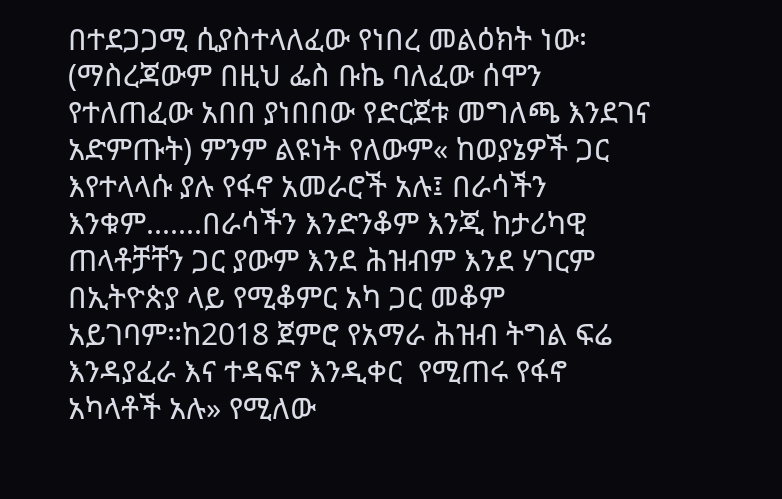በተደጋጋሚ ሲያስተላለፈው የነበረ መልዕክት ነው፡ (ማስረጃውም በዚህ ፌስ ቡኬ ባለፈው ሰሞን የተለጠፈው አበበ ያነበበው የድርጀቱ መግለጫ እንደገና አድምጡት) ምንም ልዩነት የለውም« ከወያኔዎች ጋር እየተላላሱ ያሉ የፋኖ አመራሮች አሉ፤ በራሳችን እንቁም.......በራሳችን እንድንቆም እንጂ ከታሪካዊ ጠላቶቻቸን ጋር ያውም እንደ ሕዝብም እንደ ሃገርም በኢትዮጵያ ላይ የሚቆምር አካ ጋር መቆም አይገባም።ከ2018 ጀምሮ የአማራ ሕዝብ ትግል ፍሬ እንዳያፈራ እና ተዳፍኖ እንዲቀር  የሚጠሩ የፋኖ አካላቶች አሉ» የሚለው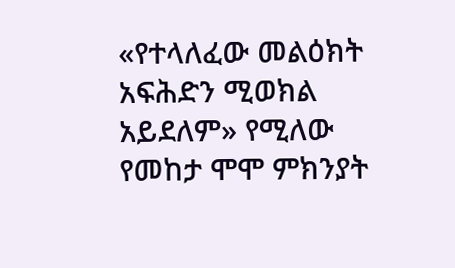«የተላለፈው መልዕክት አፍሕድን ሚወክል አይደለም» የሚለው የመከታ ሞሞ ምክንያት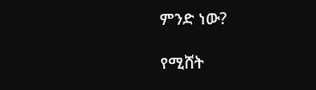ምንድ ነው?

የሚሸት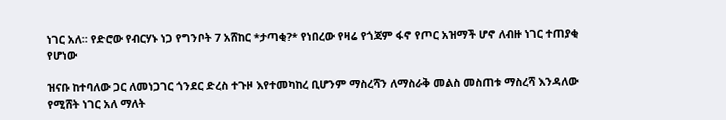ነገር አለ። የድሮው የብርሃኑ ነጋ የግንቦት 7 አሸከር *ታጣቂ?* የነበረው የዛሬ የጎጃም ፋኖ የጦር አዝማች ሆኖ ለብዙ ነገር ተጠያቂ የሆነው

ዝናቡ ከተባለው ጋር ለመነጋገር ጎንደር ድረስ ተጉዞ እየተመካከረ ቢሆንም ማስረሻን ለማስራቅ መልስ መስጠቱ ማስረሻ እንዳለው የሚሸት ነገር አለ ማለት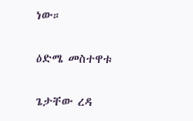ነው።

ዕድሜ መስተዋቱ

ጌታቸው ረዳ